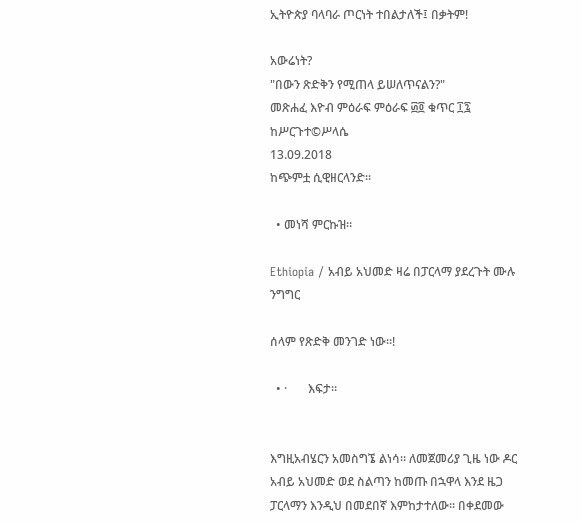ኢትዮጵያ ባላባራ ጦርነት ተበልታለች፤ በቃትም!

አውሬነት?
"በውን ጽድቅን የሚጠላ ይሠለጥናልን?"
መጽሐፈ እዮብ ምዕራፍ ምዕራፍ ፴፬ ቁጥር ፲፯
ከሥርጉተ©ሥላሴ
13.09.2018
ከጭምቷ ሲዊዘርላንድ።

  • መነሻ ምርኩዝ።

Ethiopia / አብይ አህመድ ዛሬ በፓርላማ ያደረጉት ሙሉ ንግግር

ሰላም የጽድቅ መንገድ ነው።!

  • ·       እፍታ።


እግዚአብሄርን አመስግኜ ልነሳ። ለመጀመሪያ ጊዜ ነው ዶር አብይ አህመድ ወደ ስልጣን ከመጡ በኋዋላ እንደ ዜጋ ፓርላማን እንዲህ በመደበኛ እምከታተለው። በቀደመው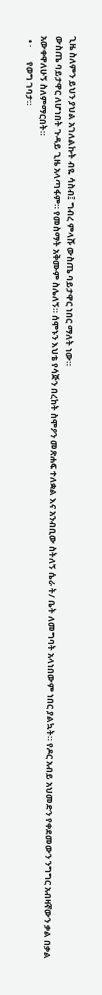ጊዜ ስለምን ይህን ያህል አገለልኩት ብዬ ሳስብ፤ ግብረ ምላሹ ውስጤ ባይታዋር ነበር ማለት ነው።
ውስጤ ባይታዋር ለሆነበት ጉዳይ ጊዜ አላጣፋም። የመስማት አቅሙም ስሌለኝ። ሰሞኑን እህቴ የሳጅን በረከት ስሞዖን መጽሐፍ ተለቋል እና አንብቢው ስትለኝ ሴራ ት/ ቤት ለመግባት አላነበውም ነበር ያልኳት። የዶር አብይ አህመድን የቀደመውን ንግግር አብዛኛውን ቃል በቃል አውቀዋለሁኝ ስለምማርበት።
  • ·       የወግ ገባታ።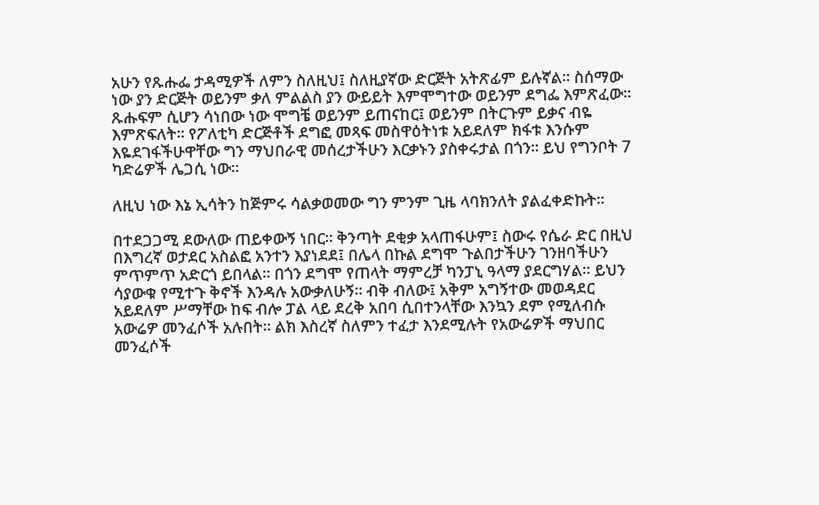አሁን የጹሑፌ ታዳሚዎች ለምን ስለዚህ፤ ስለዚያኛው ድርጅት አትጽፊም ይሉኛል። ስሰማው ነው ያን ድርጅት ወይንም ቃለ ምልልስ ያን ውይይት እምሞግተው ወይንም ደግፌ እምጽፈው። ጹሑፍም ሲሆን ሳነበው ነው ሞግቼ ወይንም ይጠናከር፤ ወይንም በትርጉም ይቃና ብዬ እምጽፍለት። የፖለቲካ ድርጅቶች ደግፎ መጻፍ መስዋዕትነቱ አይደለም ክፋቱ እንሱም እዬደገፋችሁዋቸው ግን ማህበራዊ መሰረታችሁን እርቃኑን ያስቀሩታል በጎን። ይህ የግንቦት 7 ካድሬዎች ሌጋሲ ነው።

ለዚህ ነው እኔ ኢሳትን ከጅምሩ ሳልቃወመው ግን ምንም ጊዜ ላባክንለት ያልፈቀድኩት።

በተደጋጋሚ ደውለው ጠይቀውኝ ነበር። ቅንጣት ደቂቃ አላጠፋሁም፤ ስውሩ የሴራ ድር በዚህ በእግረኛ ወታደር አስልፎ አንተን እያነደደ፤ በሌላ በኩል ደግሞ ጉልበታችሁን ገንዘባችሁን ምጥምጥ አድርጎ ይበላል። በጎን ደግሞ የጠላት ማምረቻ ካንፓኒ ዓላማ ያደርግሃል። ይህን ሳያውቁ የሚተጉ ቅኖች እንዳሉ አውቃለሁኝ። ብቅ ብለው፤ አቅም አግኝተው መወዳደር አይደለም ሥማቸው ከፍ ብሎ ፓል ላይ ደረቅ አበባ ሲበተንላቸው እንኳን ደም የሚለብሱ አውሬዎ መንፈሶች አሉበት። ልክ እስረኛ ስለምን ተፈታ እንደሚሉት የአውሬዎች ማህበር መንፈሶች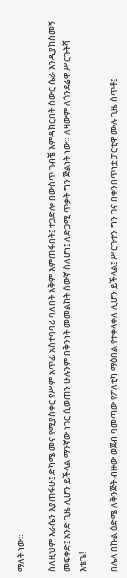ማለት ነው።

ስለዚህም እራሴን እያጠፋሁ፤ ድካሜ መና የሚያስቀር የሥም አጥፊ አስተባባሪ ባለበት አቅም እምጠፋበት፤ ተጋድሎ በውስጥ ገብቼ እምዳክርበት ስውር ሴራ እንዲያከስመኝ መፍቀድ፤ አንድ ጊዜ ሊሆን ይችላል ማንኛው ነገር ሲወጠን ሁሉንም በቅንነት መመልከት ሰውኛ ስለሆነ፤ ለድጋሚ ጥቃት ግን ጅልነት ነው። ለዛውም ለጎንደሬዋ ሥርጉትሻ እቴጌ!

በሌላ በኩል ዕድሜ ለቅንጅት ብዙው ወጀብ ባመጣው የፖለቲካ ማዕበል የተቀላቀለ ሊሆን ይችላል፤ ሥርጉተን ግን ገና በቀንበጥነቷ ፓርቲዋ ሙሉ ጊዜ ሰጥቶ፤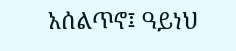አሰልጥኖ፤ ዓይነህ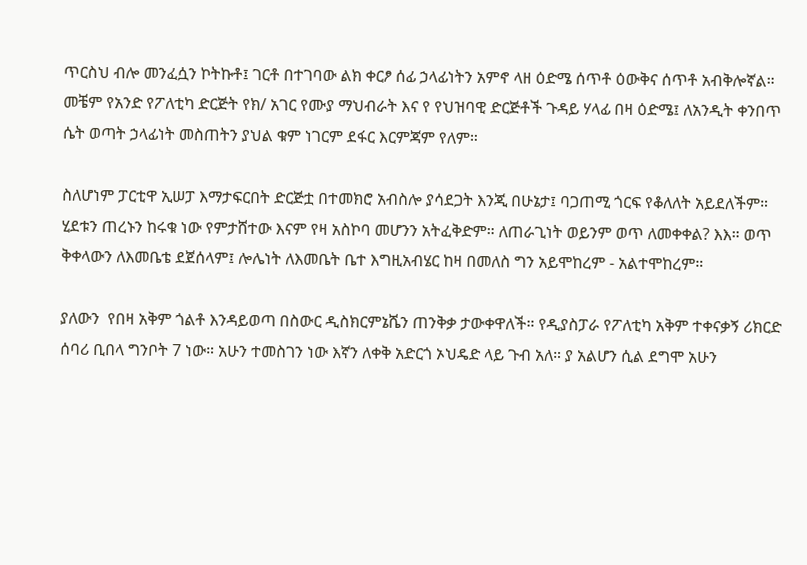ጥርስህ ብሎ መንፈሷን ኮትኩቶ፤ ገርቶ በተገባው ልክ ቀርፆ ሰፊ ኃላፊነትን አምኖ ላዘ ዕድሜ ሰጥቶ ዕውቅና ሰጥቶ አብቅሎኛል። መቼም የአንድ የፖለቲካ ድርጅት የክ/ አገር የሙያ ማህብራት እና የ የህዝባዊ ድርጅቶች ጉዳይ ሃላፊ በዛ ዕድሜ፤ ለአንዲት ቀንበጥ ሴት ወጣት ኃላፊነት መስጠትን ያህል ቁም ነገርም ደፋር እርምጃም የለም።

ስለሆነም ፓርቲዋ ኢሠፓ እማታፍርበት ድርጅቷ በተመክሮ አብስሎ ያሳደጋት እንጂ በሁኔታ፤ ባጋጠሚ ጎርፍ የቆለለት አይደለችም። ሂደቱን ጠረኑን ከሩቁ ነው የምታሸተው እናም የዛ አስኮባ መሆንን አትፈቅድም። ለጠራጊነት ወይንም ወጥ ለመቀቀል? እእ። ወጥ ቅቀላውን ለእመቤቴ ደጀሰላም፤ ሎሌነት ለእመቤት ቤተ እግዚአብሄር ከዛ በመለስ ግን አይሞከረም - አልተሞከረም።

ያለውን  የበዛ አቅም ጎልቶ እንዳይወጣ በስውር ዲስክርምኔሼን ጠንቅቃ ታውቀዋለች። የዲያስፓራ የፖለቲካ አቅም ተቀናቃኝ ሪክርድ ሰባሪ ቢበላ ግንቦት 7 ነው። አሁን ተመስገን ነው እኛን ለቀቅ አድርጎ ኦህዴድ ላይ ጉብ አለ። ያ አልሆን ሲል ደግሞ አሁን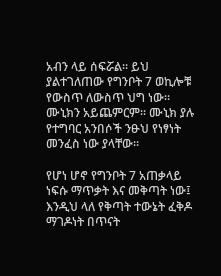አብን ላይ ሰፍሯል። ይህ ያልተገለጠው የግንቦት 7 ወኪሎቹ የውስጥ ለውስጥ ህግ ነው። ሙኒክን አይጨምርም። ሙኒክ ያሉ የተግባር አንበሶች ንፁህ የነፃነት መንፈስ ነው ያላቸው።

የሆነ ሆኖ የግንቦት 7 አጠቃላይ ነፍሱ ማጥቃት እና መቅጣት ነው፤ እንዲህ ላለ የቅጣት ተውኔት ፈቅዶ ማገዶነት በጥናት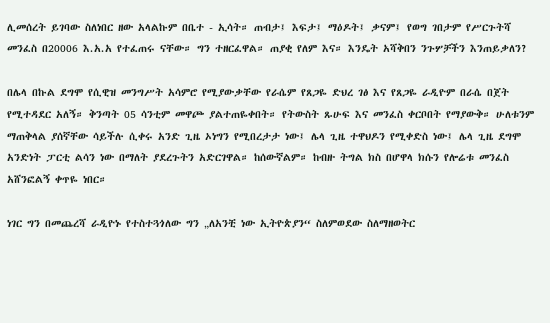ሊመሰረት ይገባው ስለነበር ዘው አላልኩም በቤተ - ኢሳት። ጠብታ፤ እፍታ፤ ማዕዶት፤ ቃናም፤ የወግ ገበታም የሥርጉትሻ መንፈስ በ20006 እ.አ.አ የተፈጠሩ ናቸው። ግን ተዘርፈዋል። ጠያቂ የለም እና። እንዴት አሻቅበን ንጉሦቻችን እንጠይቃለን?

በሌላ በኩል ደግሞ የሲዊዝ መንግሥት አሳምሮ የሚያውቃቸው የራሴም የጸጋዬ ድህረ ገፅ እና የጸጋዬ ራዲዮም በራሴ በጀት የሚተዳደር አለኝ። ቅንጣት 05 ሳንቲም መዋጮ ያልተጠዬቀበት። የትውስት ጹሁፍ እና መንፈስ ቀርቦበት የማያውቅ። ሁለቱንም ማጠቅላል ያሰኛቸው ሳይችሉ ሲቀሩ አንድ ጊዜ ኦነግን የሚበረታታ ነው፤ ሌላ ጊዜ ተዋህዶን የሚቀድስ ነው፤ ሌላ ጊዜ ደግሞ አንድነት ፓርቲ ልሳን ነው በማለት ያደረጉትን አድርገዋል። ከሰውኛልም። ከብዙ ትግል ክስ በሆዋላ ክሱን የሎሬቱ መንፈስ አሸንፎልኝ ቀጥዬ ነበር።

ነገር ግን በመጨረሻ ራዲዮኑ የተስተጓጎለው ግን „ለአንቺ ነው ኢትዮጵያን“ ስለምወደው ስለማዘወትር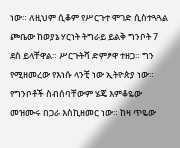ነው። ለዚህም ሲቆም የሥርጉተ ሞገድ ሲስተጓጓል ጮቤው ከወያኔ ሃርነት ትግራይ ይልቅ ግንቦት 7 ደስ ይላቸዋል። ሥርጉትሻ ድምፆዋ ተዘጋ። ግን የሚዘመረው የእነሱ ላንቺ ነው ኢትዮጵያ ነው። የግንቦቶች ስብሰባቸውም ሄጄ እምቆዬው መዝሙሩ በጋራ እስኪዘመር ነው። ከዛ ጥዬው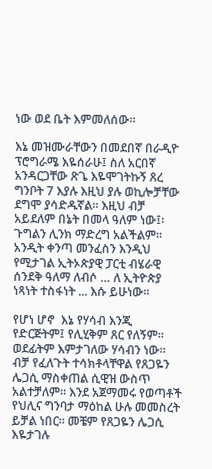ነው ወደ ቤት እምመለሰው።

እኔ መዝሙራቸውን በመደበኛ በራዲዮ ፕሮግራሜ እዬሰራሁ፤ ስለ አርበኛ አንዳርጋቸው ጽጌ እዬሞገትኩኝ ጸረ ግንቦት 7 እያሉ እዚህ ያሉ ወኪሎቻቸው ደግሞ ያሳድዱኛል። እዚህ ብቻ አይደለም በኔት በመላ ዓለም ነው፤፡ ጉግልን ሊንክ ማድረግ አልችልም። አንዲት ቀንጣ መንፈስን እንዲህ የሚታገል ኢትኦጵያዊ ፓርቲ ብሄራዊ ሰንደቅ ዓለማ ለብሶ … ለ ኢትዮጵያ ነጻነት ተስፋነት ... እሱ ይሁነው።

የሆነ ሆኖ  እኔ የሃሳብ እንጂ የድርጅትም፤ የሊሂቅም ጸር የለኝም። ወደፊትም እምታገለው ሃሳብን ነው። ብቻ የፈለጉት ተሳክቶላቸዋል የጸጋዬን ሌጋሲ ማስቀጠል ሲዊዝ ውስጥ አልተቻለም። እንደ አጀማመሩ የወጣቶች የህሊና ግንባታ ማዕከል ሁሉ መመስረት ይቻል ነበር። መቼም የጸጋዬን ሌጋሲ እዬታገሉ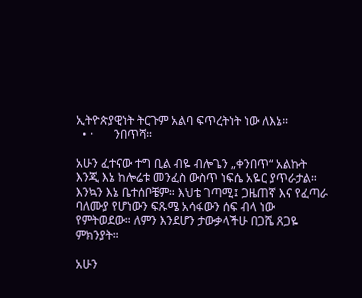ኢትዮጵያዊነት ትርጉም አልባ ፍጥረትነት ነው ለእኔ።
  • ·       ንበጥሻ።

አሁን ፈተናው ተግ ቢል ብዬ ብሎጌን „ቀንበጥ“ አልኩት እንጂ እኔ ከሎሬቱ መንፈስ ውስጥ ነፍሴ አዬር ያጥራታል። እንኳን እኔ ቤተሰቦቼም። እህቴ ገጣሚ፤ ጋዜጠኛ እና የፈጣራ ባለሙያ የሆነውን ፍጹሜ አሳፋውን ሰፍ ብላ ነው የምትወደው። ለምን እንደሆን ታውቃላችሁ በጋሼ ጸጋዬ ምክንያት።

አሁን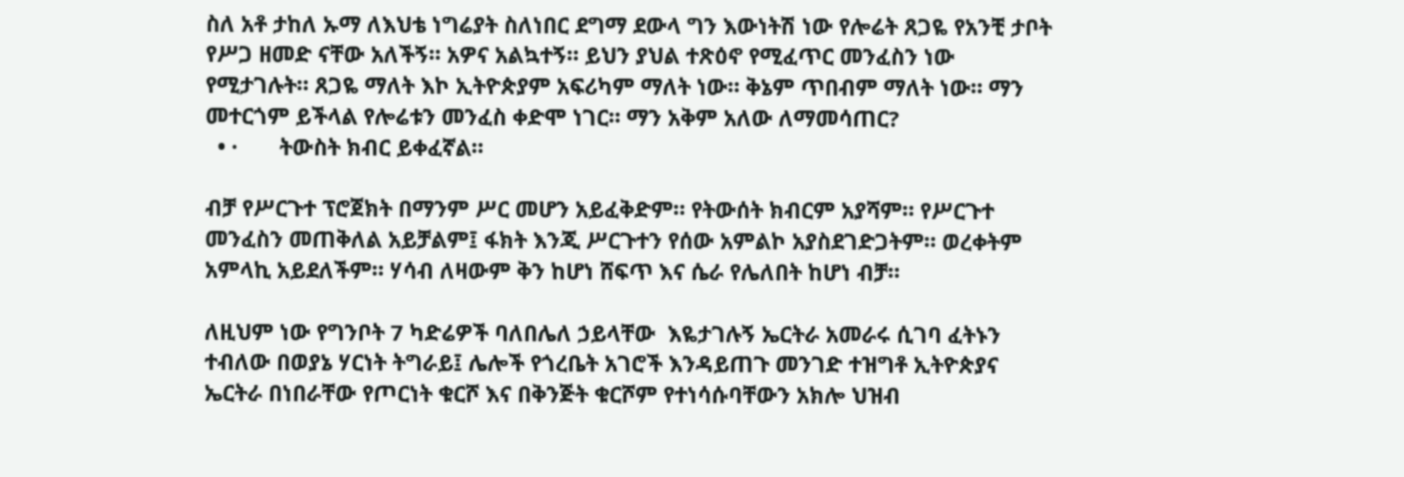ስለ አቶ ታከለ ኡማ ለእህቴ ነግሬያት ስለነበር ደግማ ደውላ ግን እውነትሽ ነው የሎሬት ጸጋዬ የአንቺ ታቦት የሥጋ ዘመድ ናቸው አለችኝ። አዎና አልኳተኝ። ይህን ያህል ተጽዕኖ የሚፈጥር መንፈስን ነው የሚታገሉት። ጸጋዬ ማለት እኮ ኢትዮጵያም አፍሪካም ማለት ነው። ቅኔም ጥበብም ማለት ነው። ማን መተርጎም ይችላል የሎሬቱን መንፈስ ቀድሞ ነገር። ማን አቅም አለው ለማመሳጠር?
  • ·       ትውስት ክብር ይቀፈኛል።

ብቻ የሥርጉተ ፕሮጀክት በማንም ሥር መሆን አይፈቅድም። የትውሰት ክብርም አያሻም። የሥርጉተ መንፈስን መጠቅለል አይቻልም፤ ፋክት እንጂ ሥርጉተን የሰው አምልኮ አያስደገድጋትም። ወረቀትም አምላኪ አይደለችም። ሃሳብ ለዛውም ቅን ከሆነ ሸፍጥ እና ሴራ የሌለበት ከሆነ ብቻ።

ለዚህም ነው የግንቦት 7 ካድሬዎች ባለበሌለ ኃይላቸው  እዬታገሉኝ ኤርትራ አመራሩ ሲገባ ፈትኑን ተብለው በወያኔ ሃርነት ትግራይ፤ ሌሎች የጎረቤት አገሮች እንዳይጠጉ መንገድ ተዝግቶ ኢትዮጵያና ኤርትራ በነበራቸው የጦርነት ቁርሾ እና በቅንጅት ቁርሾም የተነሳሱባቸውን አክሎ ህዝብ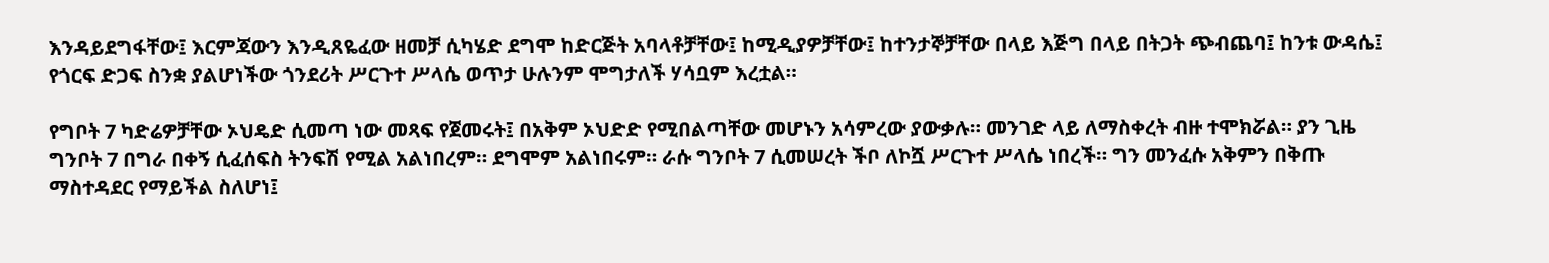እንዳይደግፋቸው፤ እርምጃውን እንዲጸዬፈው ዘመቻ ሲካሄድ ደግሞ ከድርጅት አባላቶቻቸው፤ ከሚዲያዎቻቸው፤ ከተንታኞቻቸው በላይ እጅግ በላይ በትጋት ጭብጨባ፤ ከንቱ ውዳሴ፤ የጎርፍ ድጋፍ ስንቋ ያልሆነችው ጎንደሪት ሥርጉተ ሥላሴ ወጥታ ሁሉንም ሞግታለች ሃሳቧም እረቷል።

የግቦት 7 ካድሬዎቻቸው ኦህዴድ ሲመጣ ነው መጻፍ የጀመሩት፤ በአቅም ኦህድድ የሚበልጣቸው መሆኑን አሳምረው ያውቃሉ። መንገድ ላይ ለማስቀረት ብዙ ተሞክሯል። ያን ጊዜ ግንቦት 7 በግራ በቀኝ ሲፈሰፍስ ትንፍሽ የሚል አልነበረም። ደግሞም አልነበሩም። ራሱ ግንቦት 7 ሲመሠረት ችቦ ለኮሿ ሥርጉተ ሥላሴ ነበረች። ግን መንፈሱ አቅምን በቅጡ ማስተዳደር የማይችል ስለሆነ፤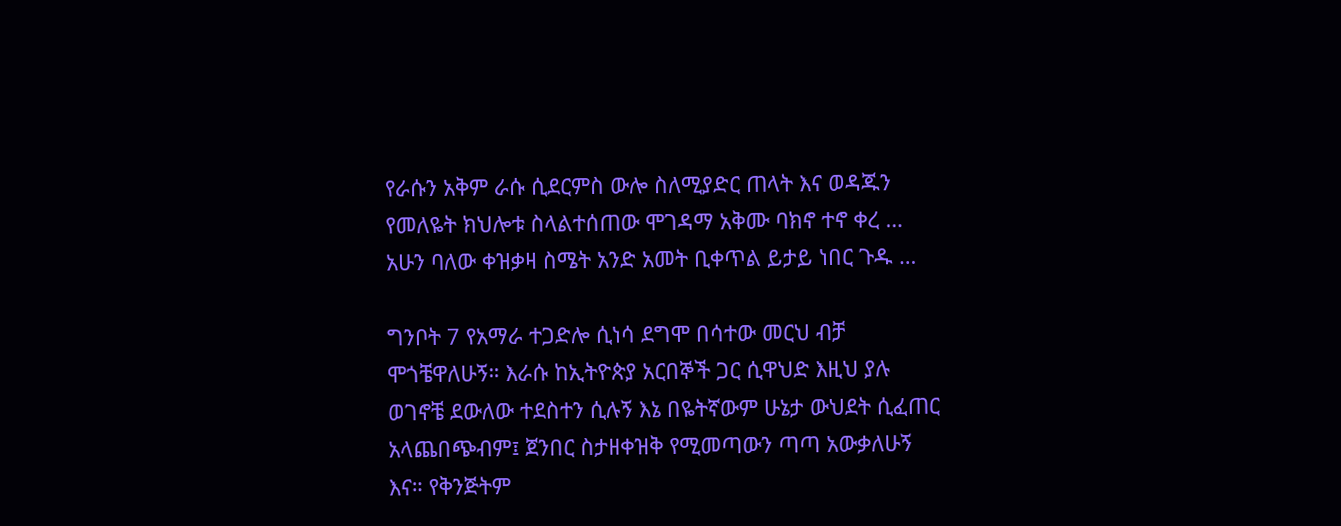የራሱን አቅም ራሱ ሲደርምስ ውሎ ስለሚያድር ጠላት እና ወዳጁን የመለዬት ክህሎቱ ስላልተሰጠው ሞገዳማ አቅሙ ባክኖ ተኖ ቀረ … አሁን ባለው ቀዝቃዛ ስሜት አንድ አመት ቢቀጥል ይታይ ነበር ጉዱ …

ግንቦት 7 የአማራ ተጋድሎ ሲነሳ ደግሞ በሳተው መርህ ብቻ ሞጎቼዋለሁኝ። እራሱ ከኢትዮጵያ አርበኞች ጋር ሲዋህድ እዚህ ያሉ ወገኖቼ ደውለው ተደስተን ሲሉኝ እኔ በዬትኛውም ሁኔታ ውህደት ሲፈጠር አላጨበጭብም፤ ጀንበር ስታዘቀዝቅ የሚመጣውን ጣጣ አውቃለሁኝ እና። የቅንጅትም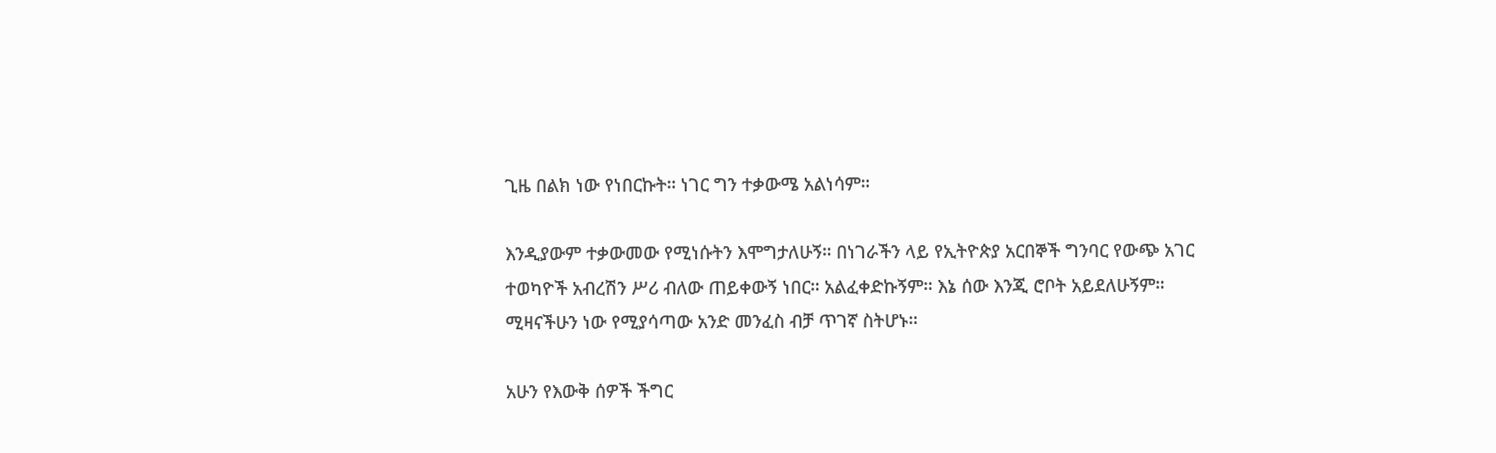ጊዜ በልክ ነው የነበርኩት። ነገር ግን ተቃውሜ አልነሳም።

እንዲያውም ተቃውመው የሚነሱትን እሞግታለሁኝ። በነገራችን ላይ የኢትዮጵያ አርበኞች ግንባር የውጭ አገር ተወካዮች አብረሽን ሥሪ ብለው ጠይቀውኝ ነበር። አልፈቀድኩኝም። እኔ ሰው እንጂ ሮቦት አይደለሁኝም። ሚዛናችሁን ነው የሚያሳጣው አንድ መንፈስ ብቻ ጥገኛ ስትሆኑ።

አሁን የእውቅ ሰዎች ችግር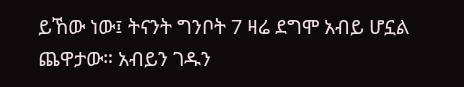ይኸው ነው፤ ትናንት ግንቦት 7 ዛሬ ደግሞ አብይ ሆኗል ጨዋታው። አብይን ገዱን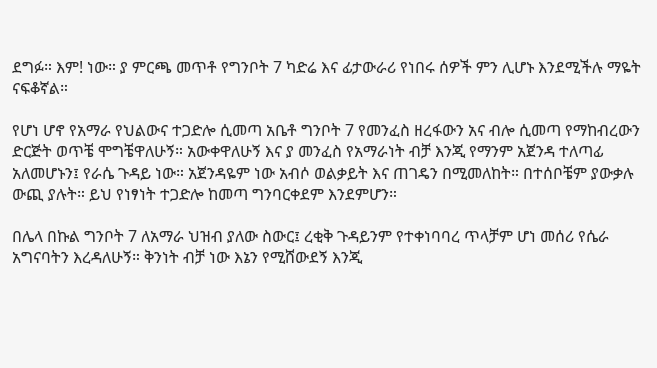ደግፉ። እም! ነው። ያ ምርጫ መጥቶ የግንቦት 7 ካድሬ እና ፊታውራሪ የነበሩ ሰዎች ምን ሊሆኑ እንደሚችሉ ማዬት ናፍቆኛል።

የሆነ ሆኖ የአማራ የህልውና ተጋድሎ ሲመጣ አቤቶ ግንቦት 7 የመንፈስ ዘረፋውን አና ብሎ ሲመጣ የማከብረውን ድርጅት ወጥቼ ሞግቼዋለሁኝ። አውቀዋለሁኝ እና ያ መንፈስ የአማራነት ብቻ እንጂ የማንም አጀንዳ ተለጣፊ አለመሆኑን፤ የራሴ ጉዳይ ነው። አጀንዳዬም ነው አብሶ ወልቃይት እና ጠገዴን በሚመለከት። በተሰቦቼም ያውቃሉ ውጪ ያሉት። ይህ የነፃነት ተጋድሎ ከመጣ ግንባርቀደም እንደምሆን።

በሌላ በኩል ግንቦት 7 ለአማራ ህዝብ ያለው ስውር፤ ረቂቅ ጉዳይንም የተቀነባባረ ጥላቻም ሆነ መሰሪ የሴራ አግናባትን እረዳለሁኝ። ቅንነት ብቻ ነው እኔን የሚሸውደኝ እንጂ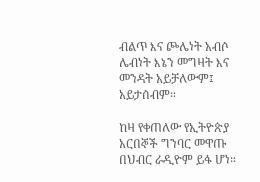ብልጥ እና ጮሌነት አብሶ ሌብነት እኔን መግዛት እና መንዳት አይቻለውም፤ አይታሰብም።

ከዛ የቀጠለው የኢትዮጵያ አርበኞች ግንባር መዋጡ በህብር ራዲዮም ይፋ ሆነ።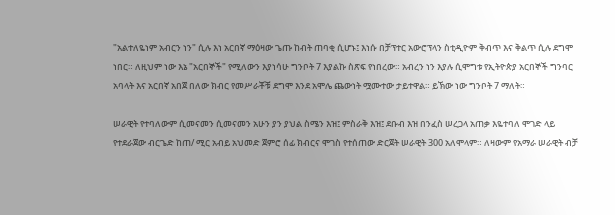"አልተለዬነም አብርን ነን" ሲሉ እነ አርበኛ ማዕዛው ጌጡ ከብት ጠባቂ ሲሆኑ፤ እነሱ በቻፕተር አውሮፕላን ስቲዲዮም ቅብጥ እና ቅልጥ ሲሉ ደግሞ ነበር። ለዚህም ነው እኔ "አርበኞች" የሚለውን እያነሳሁ ግንቦት 7 እያልኩ ስጽፍ የነበረው። አብረን ነን እያሉ ሲሞግቱ የኢትዮጵያ አርበኞች ግንባር አባላት እና አርበኛ አበጀ በለው ክብር የመሥራቾቹ ደግሞ እንደ አሞሌ ጨውነት ሟሙተው ታይተዋል። ይኽው ነው ግንቦት 7 ማለት።

ሠራዊት የተባለውም ሲመናመን ሲመናመን አሁን ያን ያህል ስሜን እዝ፤ ምስራቅ እዝ፤ ደቡብ እዝ በንፈስ ሠረጋላ አጠቃ እዬተባለ ሞገድ ላይ የተደራጀው ብርጌድ ከጠ/ ሚር አብይ አህመድ ጀምሮ ሰፊ ክብርና ሞገስ የተሰጠው ድርጀት ሠራዊት 300 አለሞላም። ለዛውም የአማራ ሠራዊት ብቻ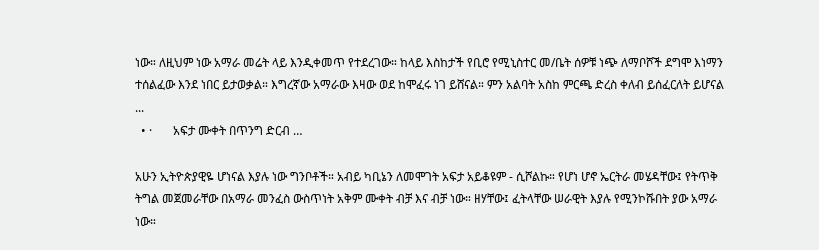ነው። ለዚህም ነው አማራ መሬት ላይ እንዲቀመጥ የተደረገው። ከላይ እስከታች የቢሮ የሚኒስተር መ/ቤት ሰዎቹ ነጭ ለማቦሾች ደግሞ እነማን ተሰልፈው እንደ ነበር ይታወቃል። እግረኛው አማራው እዛው ወደ ከሞፈሩ ነገ ይሸናል። ምን አልባት አስከ ምርጫ ድረስ ቀለብ ይሰፈርለት ይሆናል ...
  • ·       አፍታ ሙቀት በጥንግ ድርብ …

አሁን ኢትዮጵያዊዬ ሆነናል እያሉ ነው ግንቦቶች። አብይ ካቢኔን ለመሞገት አፍታ አይቆዩም - ሲሾልኩ። የሆነ ሆኖ ኤርትራ መሄዳቸው፤ የትጥቅ ትግል መጀመራቸው በአማራ መንፈስ ውስጥነት አቅም ሙቀት ብቻ እና ብቻ ነው። ዘሃቸው፤ ፈትላቸው ሠራዊት እያሉ የሚንኮሹበት ያው አማራ ነው።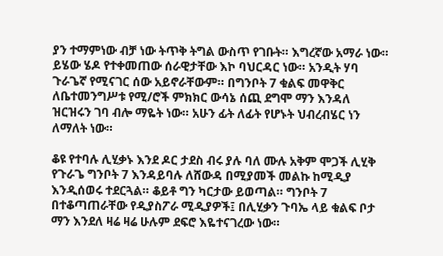ያን ተማምነው ብቻ ነው ትጥቅ ትግል ውስጥ የገቡት። እግረኛው አማራ ነው። ይሄው ሄዶ የተቀመጠው ሰራዊታቸው እኮ ባህርዳር ነው። አንዲት ሃባ ጉራጌኛ የሚናገር ሰው አይኖራቸውም። በግንቦት 7 ቁልፍ መዋቅር ለቤተመንግሥቱ የሚ/ሮች ምክክር ውሳኔ ሰጪ ደግሞ ማን እንዳለ ዝርዝሩን ገባ ብሎ ማዬት ነው። አሁን ፊት ለፊት የሆኑት ህብረብሄር ነን ለማለት ነው።

ቆዩ የተባሉ ሊሂቃኑ እንደ ዶር ታደስ ብሩ ያሉ ባለ ሙሉ አቅም ሞጋች ሊሂቅ የጉራጌ ግንቦት 7 እንዳይባሉ ለሸውዳ በሚያመች መልኩ ከሚዲያ እንዲሰወሩ ተደርጓል። ቆይቶ ግን ካርታው ይወጣል። ግንቦት 7 በተቆጣጠራቸው የዲያስፖራ ሚዲያዎች፤ በሊሂቃን ጉባኤ ላይ ቁልፍ ቦታ ማን እንደለ ዛሬ ዛሬ ሁሉም ደፍሮ እዬተናገረው ነው።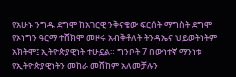የአሁኑ ንግዱ ደግሞ ከአገርዊ ንቅናቄው ፍርሰት ማግስት ደግሞ የኦነግን ዓርማ ተሸክሞ መዞሩ አብቅቶለት ትንዳኤና ህይወትነትም አክትሞ፤ ኢትዮጵያዊነት ተሁኗል። ግንቦት 7 በውነተኛ ማንነቱ የኢትዮጵያዊነትን መከራ መሸከም አለመቻሉን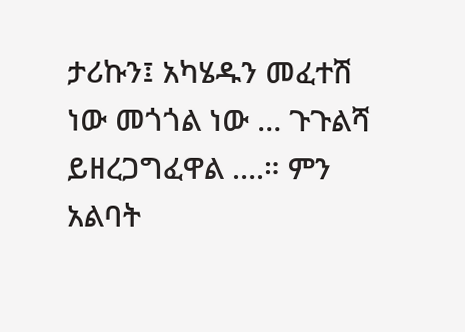ታሪኩን፤ አካሄዱን መፈተሽ ነው መጎጎል ነው … ጉጉልሻ ይዘረጋግፈዋል ….። ምን አልባት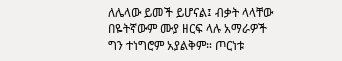ለሌላው ይመች ይሆናል፤ ብቃት ላላቸው በዬትኛውም ሙያ ዘርፍ ላሉ አማራዎች ግን ተነግሮም አያልቅም። ጦርነቱ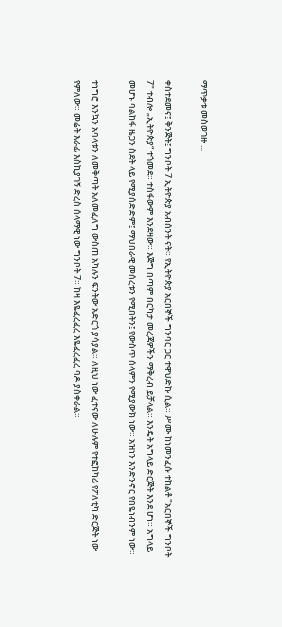ማጥቃቱ መስወገዙ ...

ቀስተደመና፤ ቅንጅት፤ ግንቦት 7 ኢትዮጵያ አብሰንት ናት። የኢትዮጵያ አርበኞች ግንባር ጋር ተዋህድኩ ሲል። ሥሙ ከነመንፈሱ ተከልቶ "አርበኞች ግንቦት 7" ተብሎ „ኢትዮጵያ“ ተጎመደ። ተስፋውም እንደዛው። እጅግ በጣም በርካታ መረጃዎችን ማቅረብ ይቻላል። እንዴት አግላይ ድርጅት እንደ ሆነ። አግላይ መሆኑ ባልከፋ ዜጋን ስደት ላይ የሚያሰድድም፤ ማህበራዊ መሰረቱን የሚበትን፤ የውስጥ ሰላምን የሚያውክ ነው። አዝነን እንድንኖር የበዬነብንም ነው።

ተነግሮ እንኳን አባላቱን ለመቅጣት አለመፈለግ ውስጠ አካሉን ፍንትው አድርጎ ያሳያል። ለዚህ ነው ፈተናው ለሁሉም የተፎከካሪ የፖለቲካ ድርጅት ነው የምለው። መሬት እራፊ እስኪያገኝ ድረስ ሰላማዊ ነው ግንቦት 7። ከዛ እዬፈረፈረ እዬፈረፈረ ባዶ ያስቀራል።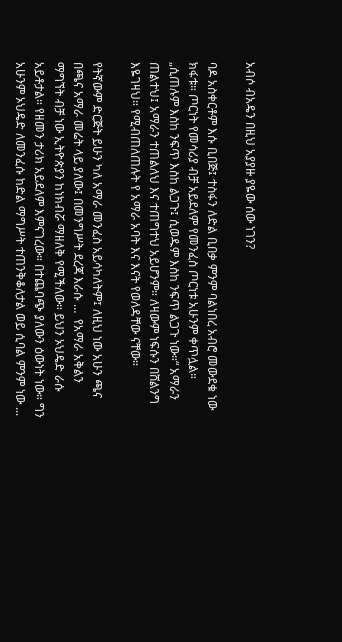አብሶ ብአዴን በዚህ አያያዙ ያዬው ሰው ነገን?

ባዶ አስቀርቶም እሱ ቢበጅ፤ ተስፋን ለድል ቢበቃ ምንም ባልነበረ አብሮ መውደቁ ነው ክፋቱ። ጦርነት የመሳሪያ ብቻ አይደለም የመንፈስ ጦርነቱ አሁንም ቀጥሏል። „ሲጠሉም እስከ ንፍጥ እስከ ልጋጉ፤ ሲወዱም እስከ ንፍጥ ልጋጉ ነው።“ አማራን ጠልተህ፤ አማራን ተጠልለህ እና ተጠግተህ አይሆንም። ለዛውም ነፍሱን በሸልንግ እዬገዛህ። የሚብጠለጠሉት የ አማራ አባት እና እናት የወለዳቸው ናቸው።

የትኛውም ድርጅት ይሁን ካለ አማራ መንፈስ አይሳካለትም፤ ለዚህ ነው አሁን ጫና በጫና አማራ መሬት ላይ ያለው፤ በመንግሥት ደረጃ እራሱ …  የአማራ አቅልን ማግኘት ብቻ ነው ኢትዮጵያን ከነክብሯ ማዘለቅ የሚችለው። ይህን ኦህዴድ ራሱ አይቶታል። የዘመን ታሪክ አይደለም እምናገረው። በተጨባጭ ያለውን ዕውነት ነው። ግን አሁንም ኦህዴድ ለመንፈሱ ከድል ማግሥት ተጠንቅቆለታል ወይ ሲባል ምንም ነው ...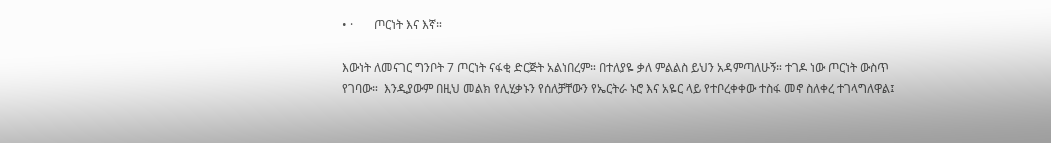• ·       ጦርነት እና እኛ።

እውነት ለመናገር ግንቦት 7 ጦርነት ናፋቂ ድርጅት አልነበረም። በተለያዬ ቃለ ምልልስ ይህን አዳምጣለሁኝ። ተገዶ ነው ጦርነት ውስጥ የገባው።  እንዲያውም በዚህ መልክ የሊሂቃኑን የሰለቻቸውን የኤርትራ ኑሮ እና አዬር ላይ የተቦረቀቀው ተስፋ መኖ ስለቀረ ተገላግለዋል፤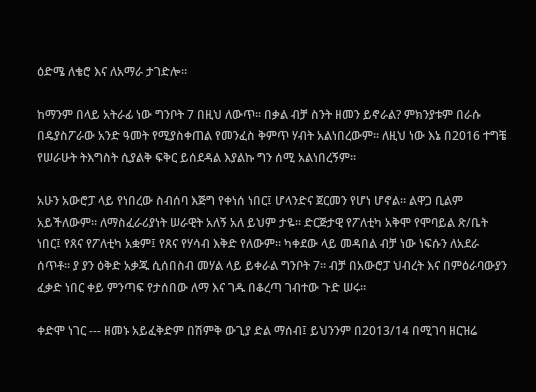ዕድሜ ለቄሮ እና ለአማራ ታገድሎ።

ከማንም በላይ አትራፊ ነው ግንቦት 7 በዚህ ለውጥ። በቃል ብቻ ስንት ዘመን ይኖራል? ምክንያቱም በራሱ በዴያስፖራው አንድ ዓመት የሚያስቀጠል የመንፈስ ቅምጥ ሃብት አልነበረውም። ለዚህ ነው እኔ በ2016 ተግቼ የሠራሁት ትእግስት ሲያልቅ ፍቅር ይሰደዳል እያልኩ ግን ሰሚ አልነበረኝም።

አሁን አውሮፓ ላይ የነበረው ስብሰባ እጅግ የቀነሰ ነበር፤ ሆላንድና ጀርመን የሆነ ሆኖል። ልዋጋ ቢልም አይችለውም። ለማስፈራሪያነት ሠራዊት አለኝ አለ ይህም ታዬ። ድርጅታዊ የፖለቲካ አቅሞ የሞባይል ጽ/ቤት ነበር፤ የጸና የፖለቲካ አቋም፤ የጸና የሃሳብ እቅድ የለውም። ካቀደው ላይ መዳበል ብቻ ነው ነፍሱን ለአደራ ሰጥቶ። ያ ያን ዕቅድ አቃጁ ሲሰበስብ መሃል ላይ ይቀራል ግንቦት 7። ብቻ በአውሮፓ ህብረት እና በምዕራባውያን ፈቃድ ነበር ቀይ ምንጣፍ የታሰበው ለማ እና ገዱ በቆረጣ ገብተው ጉድ ሠሩ።

ቀድሞ ነገር --- ዘመኑ አይፈቅድም በሽምቅ ውጊያ ድል ማሰብ፤ ይህንንም በ2013/14 በሚገባ ዘርዝሬ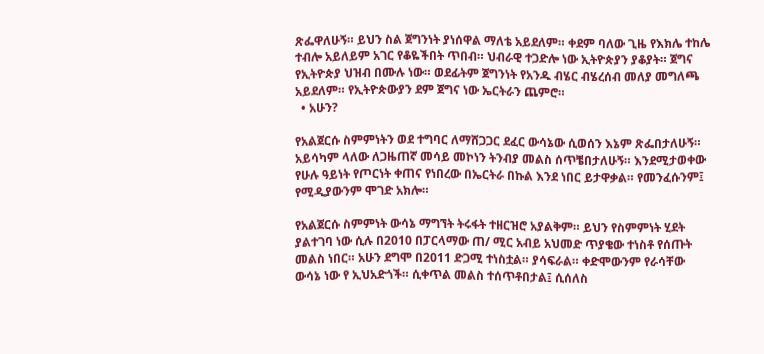ጽፌዋለሁኝ። ይህን ስል ጀግንነት ያነሰዋል ማለቴ አይደለም። ቀደም ባለው ጊዜ የእክሌ ተከሌ ተብሎ አይለይም አገር የቆዬችበት ጥበብ። ህብራዊ ተጋድሎ ነው ኢትዮጵያን ያቆያት። ጀግና የኢትዮጵያ ህዝብ በሙሉ ነው። ወደፊትም ጀግንነት የአንዱ ብሄር ብሄረሰብ መለያ መግለጫ አይደለም። የኢትዮጵውያን ደም ጀግና ነው ኤርትራን ጨምሮ።
  • አሁን?

የአልጀርሱ ስምምነትን ወደ ተግባር ለማሸጋጋር ደፈር ውሳኔው ሲወሰን እኔም ጽፌበታለሁኝ። አይሳካም ላለው ለጋዜጠኛ መሳይ መኮነን ትንብያ መልስ ሰጥቼበታለሁኝ። እንደሚታወቀው የሁሉ ዓይነት የጦርነት ቀጠና የነበረው በኤርትራ በኩል እንደ ነበር ይታዋቃል። የመንፈሱንም፤ የሚዲያውንም ሞገድ አክሎ።

የአልጀርሱ ስምምነት ውሳኔ ማግኘት ትሩፋት ተዘርዝሮ አያልቅም። ይህን የስምምነት ሂደት ያልተገባ ነው ሲሉ በ2010 በፓርላማው ጠ/ ሚር አብይ አህመድ ጥያቄው ተነስቶ የሰጡት መልስ ነበር። አሁን ደግሞ በ2011 ድጋሚ ተነስቷል። ያሳፍራል። ቀድሞውንም የራሳቸው ውሳኔ ነው የ ኢህአድጎች። ሲቀጥል መልስ ተሰጥቶበታል፤ ሲሰለስ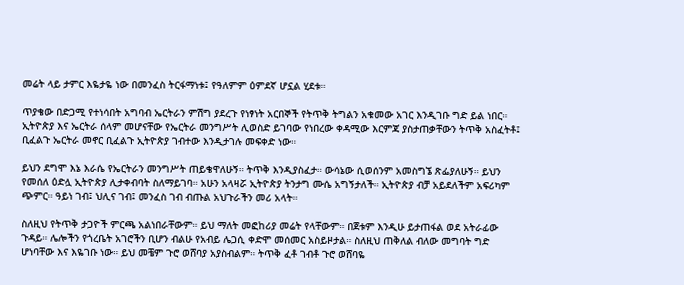መሬት ላይ ታምር እዬታዬ ነው በመንፈስ ትርፋማነቱ፤ የዓለምም ዕምደኛ ሆኗል ሂደቱ።

ጥያቄው በድጋሚ የተነሳበት አግባብ ኤርትራን ምሽግ ያደረጉ የነፃነት አርበኞች የትጥቅ ትግልን አቁመው አገር እንዲገቡ ግድ ይል ነበር። ኢትዮጵያ እና ኤርትራ ሰላም መሆናቸው የኤርትራ መንግሥት ሊወስድ ይገባው የነበረው ቀዳሚው እርምጃ ያስታጠቃቸውን ትጥቅ አስፈትቶ፤ ቢፈልጉ ኤርትራ መኖር ቢፈልጉ ኢትዮጵያ ገብተው እንዲታገሉ መፍቀድ ነው።

ይህን ደግሞ እኔ እራሴ የኤርትራን መንግሥት ጠይቄዋለሁኝ። ትጥቅ እንዲያስፈታ። ውሳኔው ሲወሰንም አመስግኜ ጽፌያለሁኝ። ይህን የመሰለ ዕድሏ ኢትዮጵያ ሊታቀብባት ስለማይገባ። አሁን አላዛሯ ኢትዮጵያ ትንታግ ሙሴ አግኝታለች። ኢትዮጵያ ብቻ አይደለችም አፍሪካም ጭምር። ዓይነ ገብ፤ ህሊና ገብ፤ መንፈስ ገብ ብጡል አህጉራችን መሪ አላት።

ስለዚህ የትጥቅ ታጋዮች ምርጫ አልነበራቸውም። ይህ ማለት መፎከሪያ መሬት የላቸውም። በጀቱም እንዲሁ ይታጠፋል ወደ አትራፊው ጉዳይ። ሌሎችን የጎረቤት አገሮችን ቢሆን ብልሁ የአብይ ሌጋሲ ቀድሞ መሰመር አስይዞታል። ስለዚህ ጠቅለል ብለው መግባት ግድ ሆነባቸው እና እዬገቡ ነው። ይህ መቼም ጉሮ ወሸባያ አያስብልም። ትጥቅ ፈቶ ገብቶ ጉሮ ወሸባዬ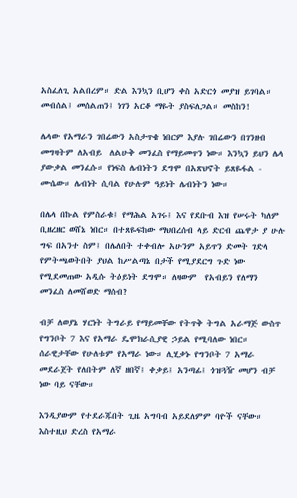አስፈለጊ አልበረም። ድል እንኳን ቢሆን ቀስ አድርጎ መያዝ ይገባል። መብሰል፤ መሰልጠን፤ ነገን አርቆ ማዬት ያስፍለጋል። መስከን!

ሌላው የአማራን ገበሬውን አስታጥቄ ነበርም እያሉ ገበሬውን በገንዘብ መግዛትም ለአብይ  ለልሁቅ መንፈስ የማይመጥን ነው። እንኳን ይህን ሌላ ያውቃል መንፈሱ። የነፍስ ሌብነትን ደግሞ በአጽህኖት ይጸዬፋል - ሙሴው። ሌብነት ሲባል የሁሉም ዓይነት ሌብነትን ነው።

በሌላ በኩል የምስራቁ፤ የማሕል አገሩ፤ እና የደቡብ እዝ የሠሩት ካለም ቢዘረዘር ወሸኔ ነበር። በተጸዬፍከው ማህበረሰብ ላይ ድርብ ጨዋታ ያ ሁሉ ግፍ በአንተ ስም፤ በሌለበት ተቀብሎ አሁንም አይጥን ድመት ገድላ የምትጫወትበት ያህል ከሥልጣኔ በታች የሚያደርግ ጉድ ነው የሚደመጠው አዲሱ ትዕይነት ደግሞ። ለዛውም  የአብይን የለማን መንፈስ ለመሸወድ ማሰብ?

ብቻ ለወያኔ ሃርነት ትግራይ የማይመቸው የትጥቅ ትግል አራማጅ ውስጥ የግንቦት 7 እና የአማራ ዴሞክራሲያዊ ኃይል የሚባለው ነበር። ሰራዊታቸው የሁለቱም የአማራ ነው። ሊሂቃኑ የግንቦት 7 አማራ መደራጀት የለበትም ለኛ ዘበኛ፤ ቀቃይ፤ አንጣፊ፤ ጎዝጓዥ መሆን ብቻ ነው ባይ ናቸው።

እንዲያውም የተደራጁበት ጊዜ አግባብ አይደለምም ባዮች ናቸው። እስተዚህ ድረስ የአማራ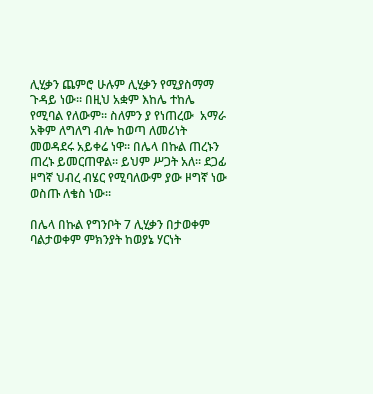ሊሂቃን ጨምሮ ሁሉም ሊሂቃን የሚያስማማ ጉዳይ ነው። በዚህ አቋም እከሌ ተከሌ የሚባል የለውም። ስለምን ያ የነጠረው  አማራ አቅም ለግለግ ብሎ ከወጣ ለመሪነት መወዳደሩ አይቀሬ ነዋ። በሌላ በኩል ጠረኑን ጠረኑ ይመርጠዋል። ይህም ሥጋት አለ። ደጋፊ ዞግኛ ህብረ ብሄር የሚባለውም ያው ዞግኛ ነው ወስጡ ለቄስ ነው።

በሌላ በኩል የግንቦት 7 ሊሂቃን በታወቀም ባልታወቀም ምክንያት ከወያኔ ሃርነት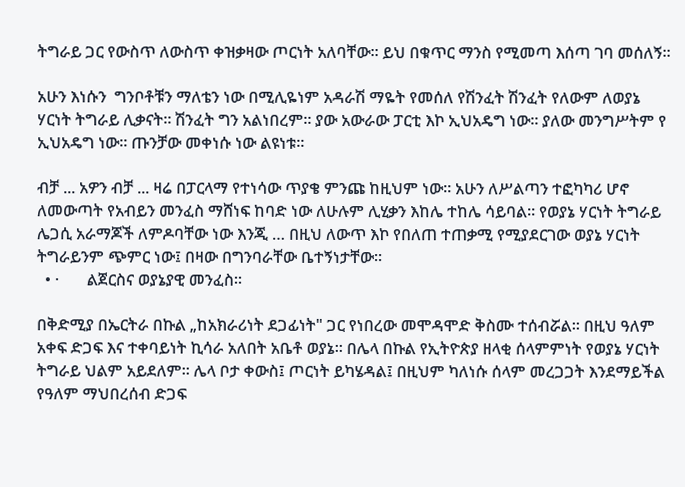ትግራይ ጋር የውስጥ ለውስጥ ቀዝቃዛው ጦርነት አለባቸው። ይህ በቁጥር ማንስ የሚመጣ እሰጣ ገባ መሰለኝ።

አሁን እነሱን  ግንቦቶቹን ማለቴን ነው በሚሊዬነም አዳራሽ ማዬት የመሰለ የሽንፈት ሽንፈት የለውም ለወያኔ ሃርነት ትግራይ ሊቃናት። ሽንፈት ግን አልነበረም። ያው አውራው ፓርቲ እኮ ኢህአዴግ ነው። ያለው መንግሥትም የ ኢህአዴግ ነው። ጡንቻው መቀነሱ ነው ልዩነቱ።

ብቻ ... አዎን ብቻ ... ዛሬ በፓርላማ የተነሳው ጥያቄ ምንጩ ከዚህም ነው። አሁን ለሥልጣን ተፎካካሪ ሆኖ ለመውጣት የአብይን መንፈስ ማሸነፍ ከባድ ነው ለሁሉም ሊሂቃን እከሌ ተከሌ ሳይባል። የወያኔ ሃርነት ትግራይ ሌጋሲ አራማጆች ለምዶባቸው ነው እንጂ … በዚህ ለውጥ እኮ የበለጠ ተጠቃሚ የሚያደርገው ወያኔ ሃርነት ትግራይንም ጭምር ነው፤ በዛው በግንባራቸው ቤተኝነታቸው።
  • ·       ልጀርስና ወያኔያዊ መንፈስ።

በቅድሚያ በኤርትራ በኩል „ከአክራሪነት ደጋፊነት" ጋር የነበረው መሞዳሞድ ቅስሙ ተሰብሯል። በዚህ ዓለም አቀፍ ድጋፍ እና ተቀባይነት ኪሳራ አለበት አቤቶ ወያኔ። በሌላ በኩል የኢትዮጵያ ዘላቂ ሰላምምነት የወያኔ ሃርነት ትግራይ ህልም አይደለም። ሌላ ቦታ ቀውስ፤ ጦርነት ይካሄዳል፤ በዚህም ካለነሱ ሰላም መረጋጋት እንደማይችል የዓለም ማህበረሰብ ድጋፍ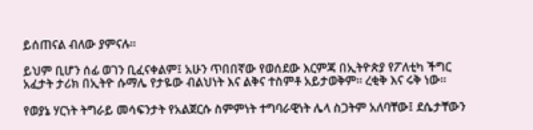ይሰጠናል ብለው ያምናሉ።

ይህም ቢሆን ሰፊ ወገን ቢፈናቀልም፤ አሁን ጥበበኛው የወሰደው እርምጃ በኢትዮጵያ የፖለቲካ ችግር አፈታት ታሪክ በኢትዮ ሱማሌ የታዬው ብልህነት እና ልቅና ተስምቶ አይታወቅም። ረቂቅ እና ሩቅ ነው።

የወያኔ ሃርነት ትግራይ መሳፍንታት የአልጀርሱ ስምምነት ተግባራዊነት ሌላ ስጋትም አለባቸው፤ ደሴታቸውን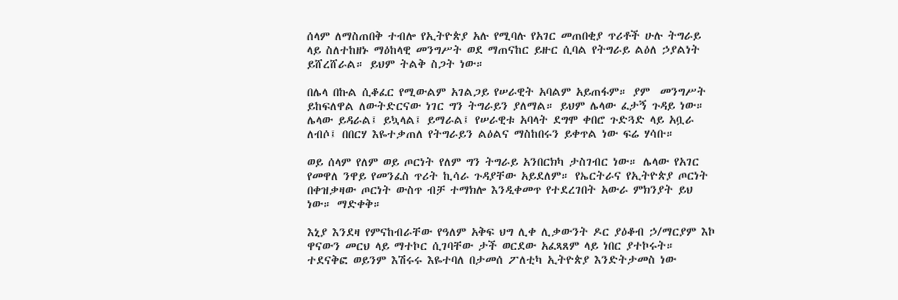ሰላም ለማስጠበቅ ተብሎ የኢትዮጵያ አሉ የሚባሉ የአገር መጠበቂያ ጥሪቶች ሁሉ ትግራይ ላይ ስለተከዘኑ ማዕከላዊ መንግሥት ወደ ማጠናከር ይዙር ሲባል የትግራይ ልዕለ ኃያልነት ይሸረሸራል። ይህም ትልቅ ስጋት ነው።

በሌላ በኩል ሲቆፈር የሚውልም አገልጋይ የሠራዊት አባልም አይጠፋም። ያም  መንግሥት ይከፍለዋል ለውትድርናው ነገር ግን ትግራይን ያለማል። ይህም ሌላው ፈታኝ ጉዳይ ነው። ሌላው ይዳራል፤ ይኳላል፤ ይማራል፤ የሠራዊቱ አባላት ደግሞ ቀበሮ ጉድጓድ ላይ አቧራ ለብሶ፤ በበርሃ እዬተቃጠለ የትግራይን ልዕልና ማስከበሩን ይቀጥል ነው ፍሬ ሃሳቡ።

ወይ ሰላም የለም ወይ ጦርነት የለም ግን ትግራይ አንበርክካ ታስገብር ነው። ሌላው የአገር የመዋለ ንዋይ የመንፈስ ጥሪት ኪሳራ ጉዳያቸው አይደለም። የኤርትራና የኢትዮጵያ ጦርነት በቀዝቃዛው ጦርነት ውስጥ ብቻ ተማክሎ እንዲቀመጥ የተደረገበት አውራ ምክንያት ይህ ነው። ማድቀቅ።

እኒያ እንደዛ የምናከብራቸው የዓለም አቅፍ ህግ ሊቀ ሊቃውንት ዶር ያዕቆብ ኃ/ማርያም እኮ ዋናውን መርህ ላይ ማተኮር ሲገባቸው ታች ወርደው አፈጻጸም ላይ ነበር ያተኮሩት። ተደናቅፎ ወይንም እሽሩሩ እዬተባለ በታመሰ ፖለቲካ ኢትዮጵያ እንድትታመስ ነው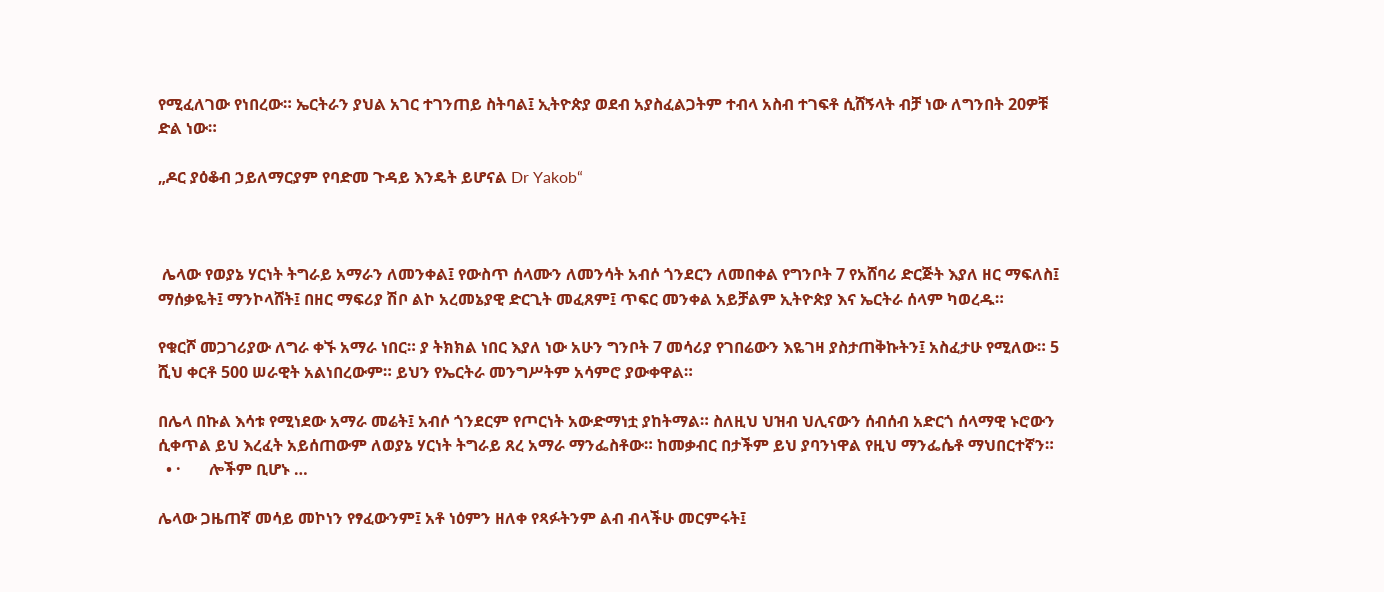የሚፈለገው የነበረው። ኤርትራን ያህል አገር ተገንጠይ ስትባል፤ ኢትዮጵያ ወደብ አያስፈልጋትም ተብላ አስብ ተገፍቶ ሲሸኝላት ብቻ ነው ለግንበት 20ዎቹ ድል ነው።

„ዶር ያዕቆብ ኃይለማርያም የባድመ ጉዳይ እንዴት ይሆናል Dr Yakob“



 ሌላው የወያኔ ሃርነት ትግራይ አማራን ለመንቀል፤ የውስጥ ሰላሙን ለመንሳት አብሶ ጎንደርን ለመበቀል የግንቦት 7 የአሸባሪ ድርጅት እያለ ዘር ማፍለስ፤ ማሰቃዬት፤ ማንኮላሸት፤ በዘር ማፍሪያ ሽቦ ልኮ አረመኔያዊ ድርጊት መፈጸም፤ ጥፍር መንቀል አይቻልም ኢትዮጵያ እና ኤርትራ ሰላም ካወረዱ።

የቁርሾ መጋገሪያው ለግራ ቀኙ አማራ ነበር። ያ ትክክል ነበር እያለ ነው አሁን ግንቦት 7 መሳሪያ የገበሬውን እዬገዛ ያስታጠቅኩትን፤ አስፈታሁ የሚለው። 5 ሺህ ቀርቶ 500 ሠራዊት አልነበረውም። ይህን የኤርትራ መንግሥትም አሳምሮ ያውቀዋል።

በሌላ በኩል እሳቱ የሚነደው አማራ መሬት፤ አብሶ ጎንደርም የጦርነት አውድማነቷ ያከትማል። ስለዚህ ህዝብ ህሊናውን ሰብሰብ አድርጎ ሰላማዊ ኑሮውን ሲቀጥል ይህ እረፈት አይሰጠውም ለወያኔ ሃርነት ትግራይ ጸረ አማራ ማንፌስቶው። ከመቃብር በታችም ይህ ያባንነዋል የዚህ ማንፌሴቶ ማህበርተኛን።
  • ·       ሎችም ቢሆኑ …

ሌላው ጋዜጠኛ መሳይ መኮነን የፃፈውንም፤ አቶ ነዕምን ዘለቀ የጻፉትንም ልብ ብላችሁ መርምሩት፤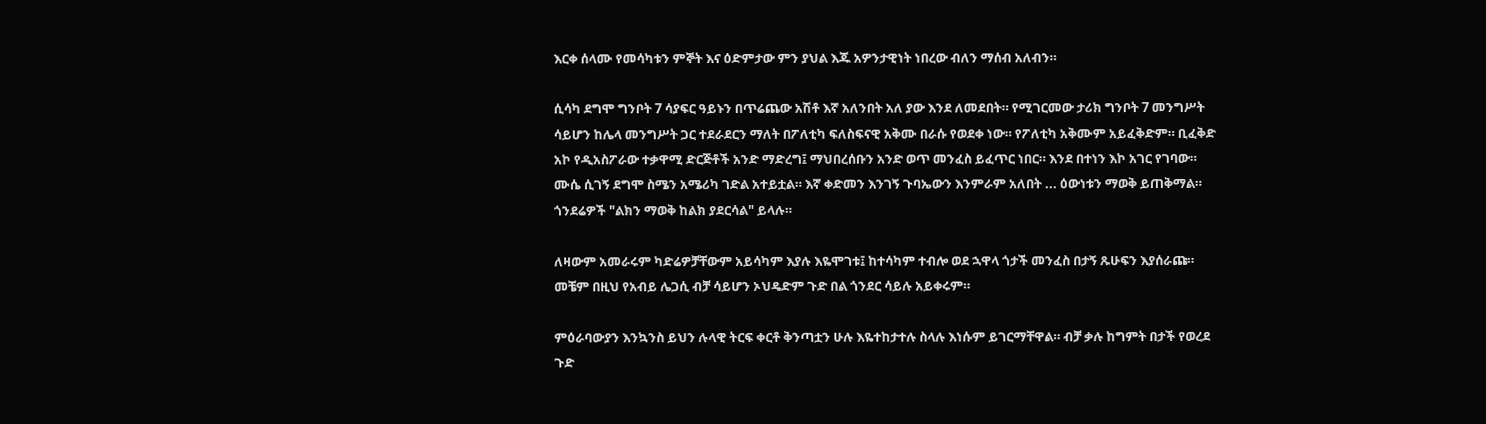እርቀ ሰላሙ የመሳካቱን ምኞት እና ዕድምታው ምን ያህል እጁ አዎንታዊነት ነበረው ብለን ማሰብ አለብን።

ሲሳካ ደግሞ ግንቦት 7 ሳያፍር ዓይኑን በጥሬጨው አሽቶ እኛ አለንበት አለ ያው እንደ ለመደበት። የሚገርመው ታሪክ ግንቦት 7 መንግሥት ሳይሆን ከሌላ መንግሥት ጋር ተደራደርን ማለት በፖለቲካ ፍለስፍናዊ አቅሙ በራሱ የወደቀ ነው። የፖለቲካ አቅሙም አይፈቅድም። ቢፈቅድ አኮ የዲአስፖራው ተቃዋሚ ድርጅቶች አንድ ማድረግ፤ ማህበረሰቡን አንድ ወጥ መንፈስ ይፈጥር ነበር። እንደ በተነን እኮ አገር የገባው። ሙሴ ሲገኝ ደግሞ ስሜን አሜሪካ ገድል አተይቷል። እኛ ቀድመን እንገኝ ጉባኤውን እንምራም አለበት ... ዕውነቱን ማወቅ ይጠቅማል። ጎንደሬዎች "ልክን ማወቅ ከልክ ያደርሳል" ይላሉ።

ለዛውም አመራሩም ካድሬዎቻቸውም አይሳካም እያሉ እዬሞገቱ፤ ከተሳካም ተብሎ ወደ ኋዋላ ጎታች መንፈስ በታኝ ጹሁፍን እያሰራጩ። መቼም በዚህ የአብይ ሌጋሲ ብቻ ሳይሆን ኦህዴድም ጉድ በል ጎንደር ሳይሉ አይቀሩም።

ምዕራባውያን እንኳንስ ይህን ሉላዊ ትርፍ ቀርቶ ቅንጣቷን ሁሉ እዬተከታተሉ ስላሉ እነሱም ይገርማቸዋል። ብቻ ቃሉ ከግምት በታች የወረደ ጉድ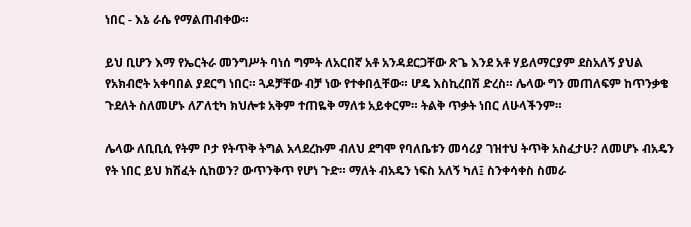ነበር - እኔ ራሴ የማልጠብቀው።

ይህ ቢሆን እማ የኤርትራ መንግሥት ባነሰ ግምት ለአርበኛ አቶ አንዳደርጋቸው ጽጌ እንደ አቶ ሃይለማርያም ደስአለኝ ያህል የአክብሮት አቀባበል ያደርግ ነበር። ጓዶቻቸው ብቻ ነው የተቀበሏቸው። ሆዴ እስኪረበሽ ድረስ። ሌላው ግን መጠለፍም ከጥንቃቄ ጉደለት ስለመሆኑ ለፖለቲካ ክህሎቱ አቅም ተጠዬቅ ማለቱ አይቀርም። ትልቅ ጥቃት ነበር ለሁላችንም።

ሌላው ለቢቢሲ የትም ቦታ የትጥቅ ትግል አላደረኩም ብለህ ደግሞ የባለቤቱን መሳሪያ ገዝተህ ትጥቅ አስፈታሁ? ለመሆኑ ብአዴን የት ነበር ይህ ክሽፈት ሲከወን? ውጥንቅጥ የሆነ ጉድ። ማለት ብአዴን ነፍስ አለኝ ካለ፤ ስንቀሳቀስ ስመራ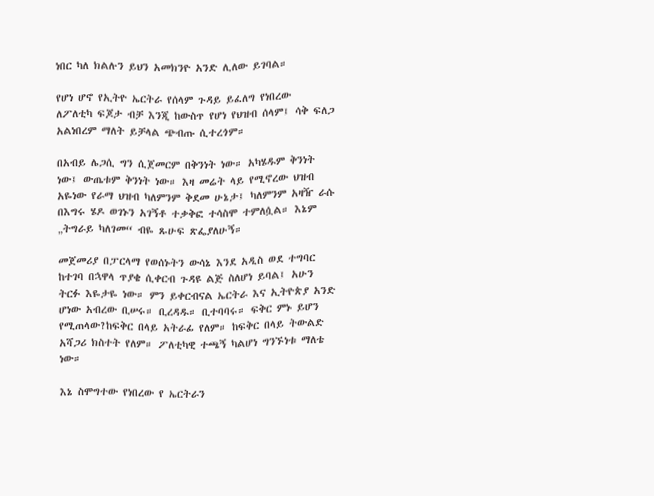ነበር ካለ ክልሉን ይህን አመክንዮ አንድ ሊለው ይገባል።

የሆነ ሆኖ የኢትዮ ኤርትራ የሰላም ጉዳይ ይፈለግ የነበረው  ለፖለቲካ ፍጆታ ብቻ እንጂ ከውስጥ የሆነ የህዝብ ሰላም፤ ሳቅ ፍለጋ አልነበረም ማለት ይቻላል ጭብጡ ሲተረጎም።

በአብይ ሌጋሲ ግን ሲጀመርም በቅንነት ነው። አካሄዱም ቅንነት ነው፤ ውጤቱም ቅንነት ነው። እዛ መሬት ላይ የሚኖረው ህዝብ አዬነው የራማ ህዝብ ካለምንም ቅደመ ሁኔታ፤ ካለምንም አዛዥ ራሱ በእግሩ ሄዶ ወገኑን አገኝቶ ተቃቅፎ ተሳስሞ ተምለሷል። እኔም „ትግራይ ካለገመ“ ብዬ ጹሁፍ ጽፌያለሁኝ።

መጀመሪያ በፓርላማ የወሰኑትን ውሳኔ እንደ አዲስ ወደ ተግባር ከተገባ በኋዋላ ጥያቄ ሲቀርብ ጉዳዩ ልጅ ስለሆነ ይባል፤ አሁን ትርፉ እዬታዬ ነው። ምን ይቀርብናል ኤርትራ እና ኢትዮጵያ አንድ ሆነው አብረው ቢሠሩ። ቢረዳዱ። ቢተባባሩ። ፍቅር ምኑ ይሆን የሚጠላው?ከፍቅር በላይ አትራፊ የለም። ከፍቅር በላይ ትውልድ አሻጋሪ ክስተት የለም። ፖለቲካዊ ተጫኝ ካልሆነ ግንኙነቱ ማለቴ ነው።

እኔ ስሞግተው የነበረው የ ኤርትራን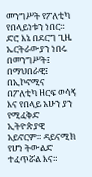መንግሥት የፖለቲካ የበላይነቱን ነበር። ድሮ እኔ በደርግ ጊዜ ኤርትራውያን ነበሩ በመንግሥት፤ በማህበራዊ፤ በኢኮኖሚና በፖለቲካ ዘርፍ ወሳኝ እና የበላይ አሁን ያን የሚፈቅድ ኢትዮጵያዊ አይኖርም። ዳይናሚክ የሆነ ትውልድ ተፈጥሯል እና።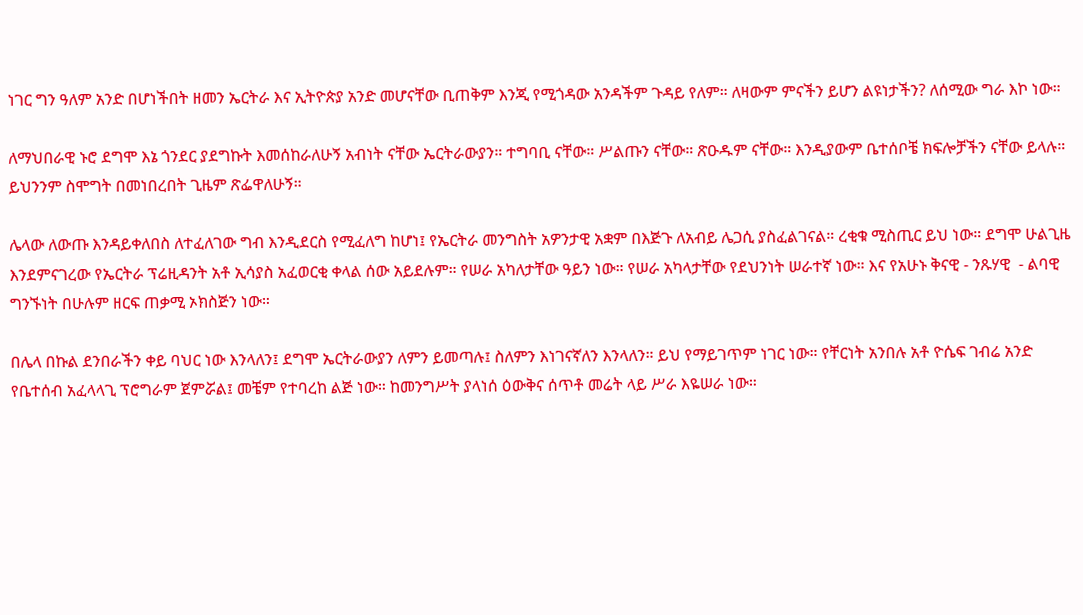ነገር ግን ዓለም አንድ በሆነችበት ዘመን ኤርትራ እና ኢትዮጵያ አንድ መሆናቸው ቢጠቅም እንጂ የሚጎዳው አንዳችም ጉዳይ የለም። ለዛውም ምናችን ይሆን ልዩነታችን? ለሰሚው ግራ እኮ ነው።

ለማህበራዊ ኑሮ ደግሞ እኔ ጎንደር ያደግኩት እመሰከራለሁኝ አብነት ናቸው ኤርትራውያን። ተግባቢ ናቸው። ሥልጡን ናቸው። ጽዑዱም ናቸው። እንዲያውም ቤተሰቦቼ ክፍሎቻችን ናቸው ይላሉ። ይህንንም ስሞግት በመነበረበት ጊዜም ጽፌዋለሁኝ።

ሌላው ለውጡ እንዳይቀለበስ ለተፈለገው ግብ እንዲደርስ የሚፈለግ ከሆነ፤ የኤርትራ መንግስት አዎንታዊ አቋም በእጅጉ ለአብይ ሌጋሲ ያስፈልገናል። ረቂቁ ሚስጢር ይህ ነው። ደግሞ ሁልጊዜ እንደምናገረው የኤርትራ ፕሬዚዳንት አቶ ኢሳያስ አፈወርቂ ቀላል ሰው አይደሉም። የሠራ አካለታቸው ዓይን ነው። የሠራ አካላታቸው የደህንነት ሠራተኛ ነው። እና የአሁኑ ቅናዊ - ንጹሃዊ  - ልባዊ ግንኙነት በሁሉም ዘርፍ ጠቃሚ ኦክስጅን ነው።

በሌላ በኩል ደንበራችን ቀይ ባህር ነው እንላለን፤ ደግሞ ኤርትራውያን ለምን ይመጣሉ፤ ስለምን እነገናኛለን እንላለን። ይህ የማይገጥም ነገር ነው። የቸርነት አንበሉ አቶ ዮሴፍ ገብሬ አንድ የቤተሰብ አፈላላጊ ፕሮግራም ጀምሯል፤ መቼም የተባረከ ልጅ ነው። ከመንግሥት ያላነሰ ዕውቅና ሰጥቶ መሬት ላይ ሥራ እዬሠራ ነው።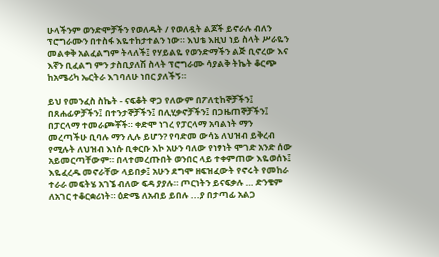ሁላችንም ወንድሞቻችን የወለዱት / የወለዷት ልጆች ይኖራሉ ብለን ፕሮግራሙን በተስፋ እዬተከታተልን ነው። እህቴ እዚህ ነይ ስላት ሥራዬን መልቀቅ አልፈልግም ትላለች፤ የሃይልዬ የወንድማችን ልጅ ቢኖረው እና እኛን ቢፈልግ ምን ታስቢያለሽ ስላት ፕሮግራሙ ሳያልቅ ትኬት ቆርጭ ከአሜሪካ ኤርትራ እገባለሁ ነበር ያለችኝ።

ይህ የመንፈስ ስኬት - ናፍቆት ዋጋ የለውም በፖለቲከኞቻችን፤ በጸሐፊዎቻችን፤ በተንታኞቻችን፤ በሊሂቃኖቻችን፤ በጋዜጠኞቻችን፤ በፓርላማ ተመራጮቾች። ቀድሞ ነገረ የፓርላማ አባልነት ማን መረጣችሁ ቢባሉ ማን ሊሉ ይሆን? የባድመ ውሳኔ ለህዝብ ይቅረብ የሚሉት ለህዝብ እነሱ ቢቀርቡ እኮ አሁን ባለው የነፃነት ሞገድ አንድ ሰው አይመርጣቸውም። በላተመረጡበት ወንበር ላይ ተቀምጠው እዬወሰኑ፤ እዬፈረዱ መኖራቸው ላይበቃ፤ አሁን ደግሞ ዘፍዝፈውት የኖሩት የመከራ ተራራ መፍትሄ አገኜ ብለው ፍዳ ያያሉ። ጦርነትን ይናፍቃሉ … ድንቄም  ለአገር ተቆርቋሪነት። ዕድሜ ለአብይ ይበሉ ...ያ በታጣፊ አልጋ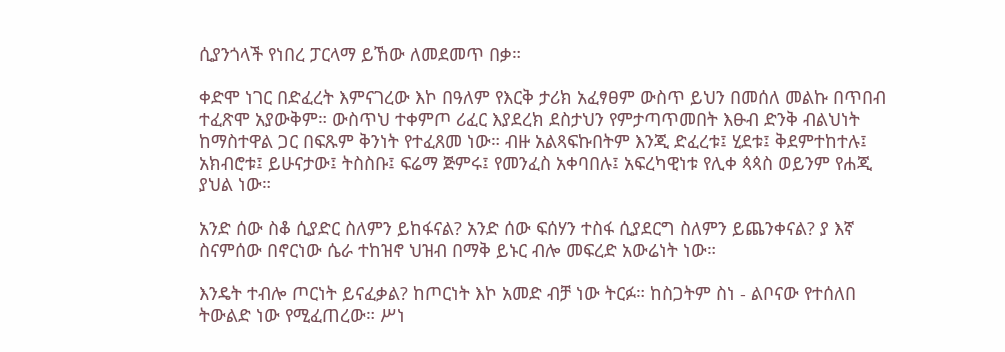ሲያንጎላች የነበረ ፓርላማ ይኸው ለመደመጥ በቃ።

ቀድሞ ነገር በድፈረት እምናገረው እኮ በዓለም የእርቅ ታሪክ አፈፃፀም ውስጥ ይህን በመሰለ መልኩ በጥበብ ተፈጽሞ አያውቅም። ውስጥህ ተቀምጦ ሪፈር እያደረክ ደስታህን የምታጣጥመበት እፁብ ድንቅ ብልህነት ከማስተዋል ጋር በፍጹም ቅንነት የተፈጸመ ነው። ብዙ አልጻፍኩበትም እንጂ ድፈረቱ፤ ሂደቱ፤ ቅደምተከተሉ፤ አክብሮቱ፤ ይሁናታው፤ ትስስቡ፤ ፍሬማ ጅምሩ፤ የመንፈስ አቀባበሉ፤ አፍረካዊነቱ የሊቀ ጳጳስ ወይንም የሐጂ ያህል ነው።

አንድ ሰው ስቆ ሲያድር ስለምን ይከፋናል? አንድ ሰው ፍሰሃን ተስፋ ሲያደርግ ስለምን ይጨንቀናል? ያ እኛ ስናምሰው በኖርነው ሴራ ተከዝኖ ህዝብ በማቅ ይኑር ብሎ መፍረድ አውሬነት ነው።

እንዴት ተብሎ ጦርነት ይናፈቃል? ከጦርነት እኮ አመድ ብቻ ነው ትርፉ። ከስጋትም ስነ - ልቦናው የተሰለበ ትውልድ ነው የሚፈጠረው። ሥነ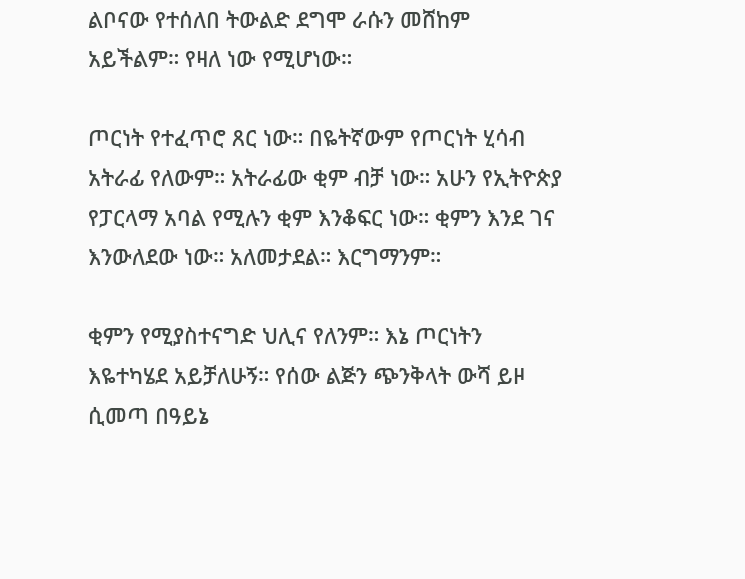ልቦናው የተሰለበ ትውልድ ደግሞ ራሱን መሸከም አይችልም። የዛለ ነው የሚሆነው።

ጦርነት የተፈጥሮ ጸር ነው። በዬትኛውም የጦርነት ሂሳብ አትራፊ የለውም። አትራፊው ቂም ብቻ ነው። አሁን የኢትዮጵያ የፓርላማ አባል የሚሉን ቂም እንቆፍር ነው። ቂምን እንደ ገና እንውለደው ነው። አለመታደል። እርግማንም።

ቂምን የሚያስተናግድ ህሊና የለንም። እኔ ጦርነትን እዬተካሄደ አይቻለሁኝ። የሰው ልጅን ጭንቅላት ውሻ ይዞ ሲመጣ በዓይኔ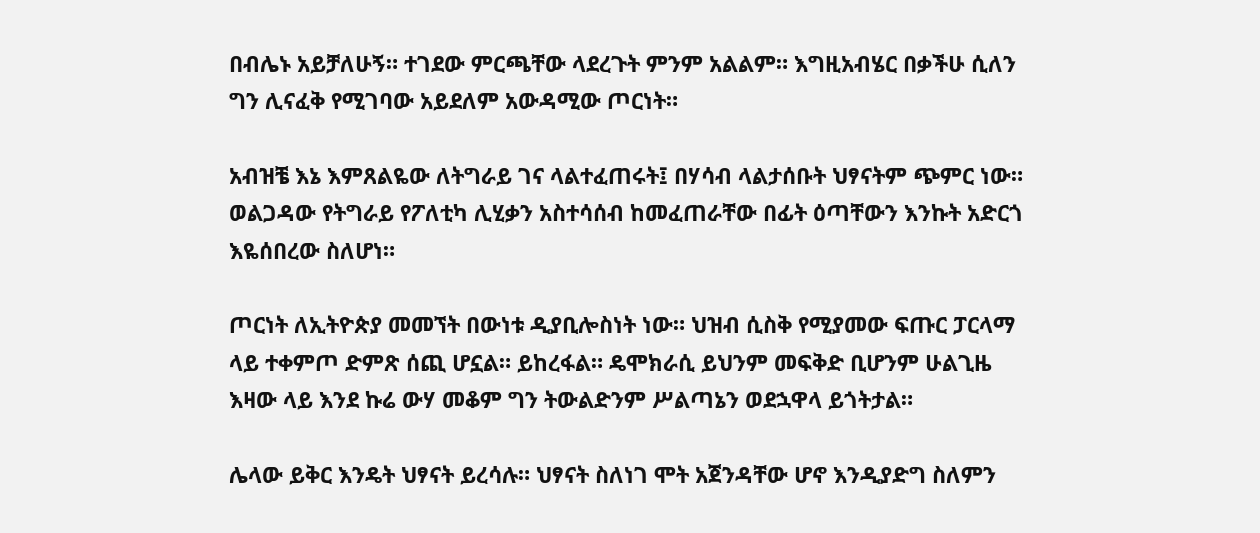በብሌኑ አይቻለሁኝ። ተገደው ምርጫቸው ላደረጉት ምንም አልልም። እግዚአብሄር በቃችሁ ሲለን ግን ሊናፈቅ የሚገባው አይደለም አውዳሚው ጦርነት።

አብዝቼ እኔ እምጸልዬው ለትግራይ ገና ላልተፈጠሩት፤ በሃሳብ ላልታሰቡት ህፃናትም ጭምር ነው። ወልጋዳው የትግራይ የፖለቲካ ሊሂቃን አስተሳሰብ ከመፈጠራቸው በፊት ዕጣቸውን እንኩት አድርጎ እዬሰበረው ስለሆነ።

ጦርነት ለኢትዮጵያ መመኘት በውነቱ ዲያቢሎስነት ነው። ህዝብ ሲስቅ የሚያመው ፍጡር ፓርላማ ላይ ተቀምጦ ድምጽ ሰጪ ሆኗል። ይከረፋል። ዴሞክራሲ ይህንም መፍቅድ ቢሆንም ሁልጊዜ እዛው ላይ እንደ ኩሬ ውሃ መቆም ግን ትውልድንም ሥልጣኔን ወደኋዋላ ይጎትታል።

ሌላው ይቅር እንዴት ህፃናት ይረሳሉ። ህፃናት ስለነገ ሞት አጀንዳቸው ሆኖ እንዲያድግ ስለምን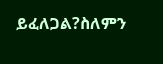ይፈለጋል?ስለምን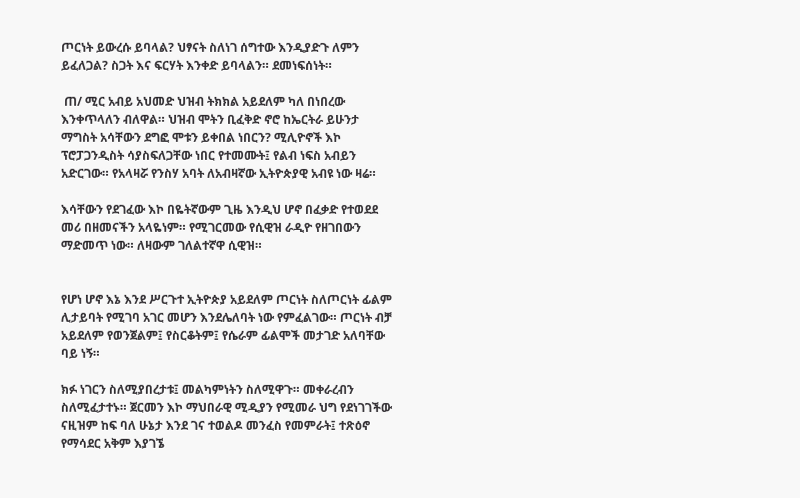ጦርነት ይውረሱ ይባላል? ህፃናት ስለነገ ሰግተው እንዲያድጉ ለምን ይፈለጋል? ስጋት እና ፍርሃት እንቀድ ይባላልን። ደመነፍሰነት።

 ጠ/ ሚር አብይ አህመድ ህዝብ ትክክል አይደለም ካለ በነበረው እንቀጥላለን ብለዋል። ህዝብ ሞትን ቢፈቅድ ኖሮ ከኤርትራ ይሁንታ ማግስት አሳቸውን ደግፎ ሞቱን ይቀበል ነበርን? ሚሊዮኖች እኮ ፕሮፓጋንዲስት ሳያስፍለጋቸው ነበር የተመሙት፤ የልብ ነፍስ አብይን አድርገው። የአላዛሯ የንስሃ አባት ለአብዛኛው ኢትዮጵያዊ አብዩ ነው ዛሬ።

እሳቸውን የደገፈው እኮ በዬትኛውም ጊዜ እንዲህ ሆኖ በፈቃድ የተወደደ መሪ በዘመናችን አላዬነም። የሚገርመው የሲዊዝ ራዲዮ የዘገበውን ማድመጥ ነው። ለዛውም ገለልተኛዋ ሲዊዝ።


የሆነ ሆኖ እኔ እንደ ሥርጉተ ኢትዮጵያ አይደለም ጦርነት ስለጦርነት ፊልም ሊታይባት የሚገባ አገር መሆን እንደሌለባት ነው የምፈልገው። ጦርነት ብቻ አይደለም የወንጀልም፤ የስርቆትም፤ የሴራም ፊልሞች መታገድ አለባቸው ባይ ነኝ።

ክፉ ነገርን ስለሚያበረታቱ፤ መልካምነትን ስለሚዋጉ። መቀራረብን ስለሚፈታተኑ። ጀርመን እኮ ማህበራዊ ሚዲያን የሚመራ ህግ የደነገገችው ናዚዝም ከፍ ባለ ሁኔታ እንደ ገና ተወልዶ መንፈስ የመምራት፤ ተጽዕኖ የማሳደር አቅም እያገኜ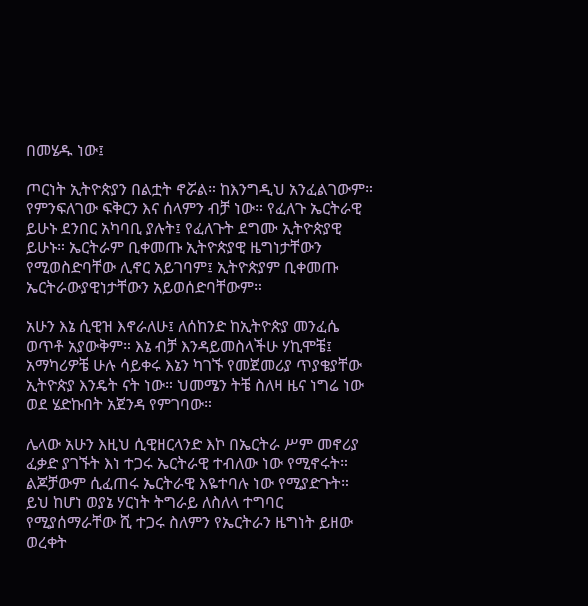በመሄዱ ነው፤

ጦርነት ኢትዮጵያን በልቷት ኖሯል። ከእንግዲህ አንፈልገውም። የምንፍለገው ፍቅርን እና ሰላምን ብቻ ነው። የፈለጉ ኤርትራዊ ይሁኑ ደንበር አካባቢ ያሉት፤ የፈለጉት ደግሙ ኢትዮጵያዊ ይሁኑ። ኤርትራም ቢቀመጡ ኢትዮጵያዊ ዜግነታቸውን የሚወስድባቸው ሊኖር አይገባም፤ ኢትዮጵያም ቢቀመጡ ኤርትራውያዊነታቸውን አይወሰድባቸውም።

አሁን እኔ ሲዊዝ እኖራለሁ፤ ለሰከንድ ከኢትዮጵያ መንፈሴ ወጥቶ አያውቅም። እኔ ብቻ እንዳይመስላችሁ ሃኪሞቼ፤ አማካሪዎቼ ሁሉ ሳይቀሩ እኔን ካገኙ የመጀመሪያ ጥያቄያቸው ኢትዮጵያ እንዴት ናት ነው። ህመሜን ትቼ ስለዛ ዜና ነግሬ ነው ወደ ሄድኩበት አጀንዳ የምገባው።

ሌላው አሁን እዚህ ሲዊዘርላንድ እኮ በኤርትራ ሥም መኖሪያ ፈቃድ ያገኙት እነ ተጋሩ ኤርትራዊ ተብለው ነው የሚኖሩት። ልጆቻውም ሲፈጠሩ ኤርትራዊ እዬተባሉ ነው የሚያድጉት። ይህ ከሆነ ወያኔ ሃርነት ትግራይ ለስለላ ተግባር የሚያሰማራቸው ሺ ተጋሩ ስለምን የኤርትራን ዜግነት ይዘው ወረቀት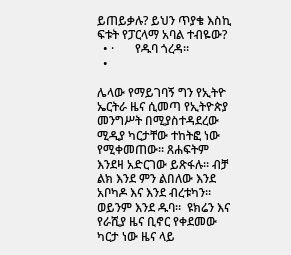ይጠይቃሉ? ይህን ጥያቄ እስኪ ፍቱት የፓርላማ አባል ተብዬው?
  • ·       የዱባ ጎረዳ።
  •

ሌላው የማይገባኝ ግን የኢትዮ ኤርትራ ዜና ሲመጣ የኢትዮጵያ መንግሥት በሚያስተዳደረው ሚዲያ ካርታቸው ተከትፎ ነው የሚቀመጠው። ጸሐፍትም እንደዛ አድርገው ይጽፋሉ። ብቻ  ልክ እንደ ምን ልበለው እንደ አቦካዶ እና እንደ ብረቱካን። ወይንም እንደ ዱባ።  ዩክሬን እና የራሺያ ዜና ቢኖር የቀደመው ካርታ ነው ዜና ላይ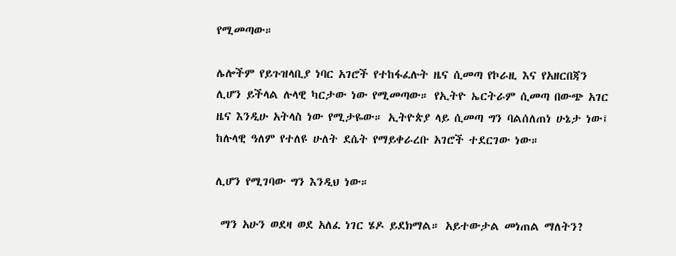የሚመጣው።

ሌሎችም የይጉዝላቢያ ነባር አገሮች የተከፋፈሉት ዜና ሲመጣ የኮራዚ እና የአዘርበጃን ሊሆን ይችላል ሉላዊ ካርታው ነው የሚመጣው። የኢትዮ ኤርትራም ሲመጣ በውጭ አገር ዜና እንዲሁ አትላስ ነው የሚታዬው። ኢትዮጵያ ላይ ሲመጣ ግን ባልሰለጠነ ሁኔታ ነው፤ ከሉላዊ ዓለም የተለዩ ሁለት ደሴት የማይቀራረቡ አገሮች ተደርገው ነው።

ሊሆን የሚገባው ግን እንዲህ ነው።

 ማን አሁን ወደዛ ወደ አለፈ ነገር ሄዶ ይደክማል። አይተውታል መነጠል ማለትን?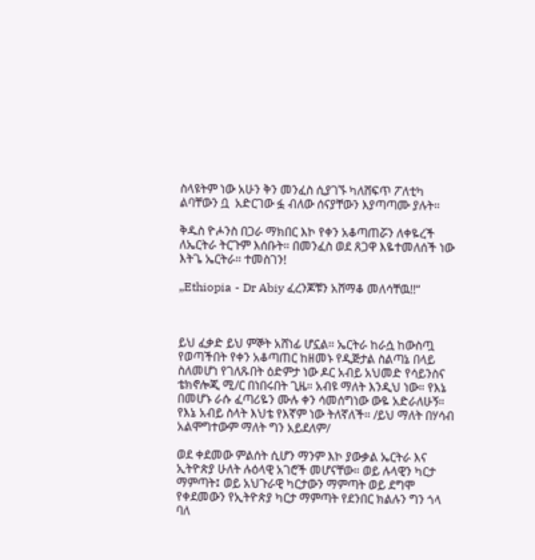ስላዩትም ነው አሁን ቅን መንፈስ ሲያገኙ ካለሸፍጥ ፖለቲካ ልባቸውን ቧ  አድርገው ፏ ብለው ሰናያቸውን እያጣጣሙ ያሉት።

ቅዱስ ዮሖንስ በጋራ ማክበር እኮ የቀን አቆጣጠሯን ለቀዬረች ለኤርትራ ትርጉም እሰቡት። በመንፈስ ወደ ጸጋዋ እዬተመለሰች ነው እትጌ ኤርትራ። ተመስገን!

„Ethiopia - Dr Abiy ፈረንጆቹን አሸማቆ መለሳቸዉ!!“



ይህ ፈቃድ ይህ ምኞት አሸነፊ ሆኗል። ኤርትራ ከራሷ ከውስጧ የወጣችበት የቀን አቆጣጠር ከዘመኑ የዲጅታል ስልጣኔ በላይ ስለመሆነ የገለጹበት ዕድምታ ነው ዶር አብይ አህመድ የሳይንስና ቴክኖሎጂ ሚ/ር በነበሩበት ጊዜ። አብዩ ማለት እንዲህ ነው። የእኔ በመሆኑ ራሱ ፈጣሪዬን ሙሉ ቀን ሳመሰግነው ውዬ አድራለሁኝ። የእኔ አብይ ስላት እህቴ የእኛም ነው ትለኛለች። /ይህ ማለት በሃሳብ አልሞግተውም ማለት ግን አይደለም/

ወደ ቀደመው ምልሰት ሲሆን ማንም እኮ ያውቃል ኤርትራ እና ኢትዮጵያ ሁለት ሉዕላዊ አገሮች መሆናቸው። ወይ ሉላዊን ካርታ ማምጣት፤ ወይ አህጉራዊ ካርታውን ማምጣት ወይ ደግሞ የቀደመውን የኢትዮጵያ ካርታ ማምጣት የደንበር ክልሉን ግን ጎላ ባለ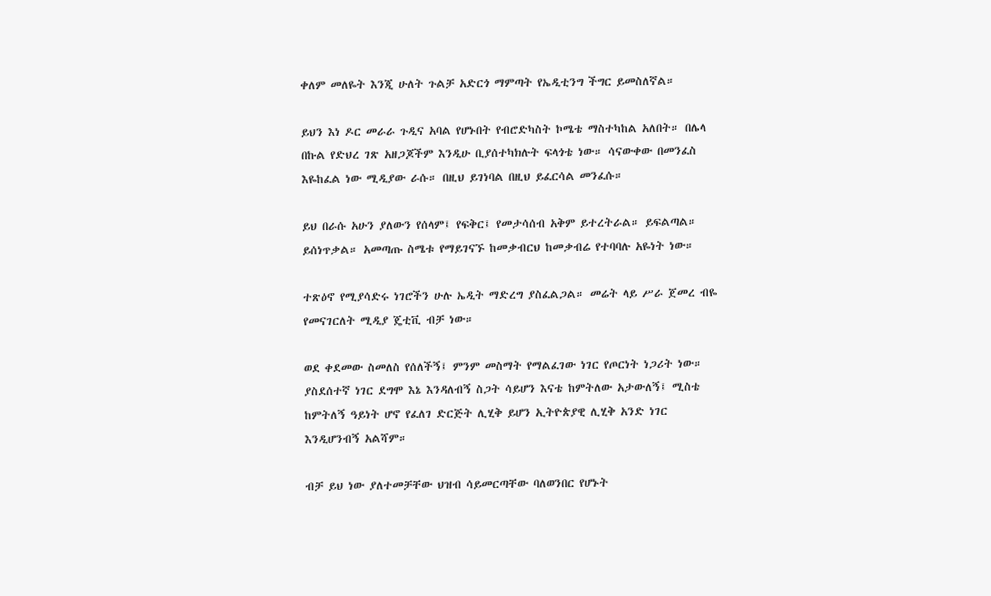ቀለም መለዬት እንጂ ሁለት ጉልቻ አድርጎ ማምጣት የኤዲቲንግ ችግር ይመስለኛል።

ይህን እነ ዶር መራራ ጉዲና አባል የሆኑበት የብሮድካስት ኮሜቴ ማስተካከል አለበት። በሌላ በኩል የድህረ ገጽ አዘጋጆችም እንዲሁ ቢያሰተካክሉት ፍላጎቴ ነው። ሳናውቀው በመንፈስ እዬከፈል ነው ሚዲያው ራሱ። በዚህ ይገነባል በዚህ ይፈርሳል መንፈሱ።

ይህ በራሱ አሁን ያለውን የሰላም፤ የፍቅር፤ የመታሳሰብ አቅም ይተረትራል። ይፍልጣል። ይሰነጥቃል። አመጣጡ ስሜቱ የማይገናኙ ከመቃብርህ ከመቃብሬ የተባባሉ አዬነት ነው።

ተጽዕኖ የሚያሳድሩ ነገሮችን ሁሉ ኤዲት ማድረግ ያስፈልጋል። መሬት ላይ ሥራ ጀመረ ብዬ የመናገርለት ሚዲያ ጄቲቪ ብቻ ነው።

ወደ ቀደመው ስመለስ የሰለችኝ፤ ምንም መስማት የማልፈገው ነገር የጦርነት ነጋሪት ነው። ያስደሰተኛ ነገር ደግሞ እኔ እንዳለብኝ ስጋት ሳይሆን እናቴ ከምትለው አታውለኝ፤ ሚስቴ ከምትለኝ ዓይነት ሆኖ የፈለገ ድርጅት ሊሂቅ ይሆን ኢትዮጵያዊ ሊሂቅ አንድ ነገር እንዲሆንብኝ አልሻም።

ብቻ ይህ ነው ያለተመቻቸው ህዝብ ሳይመርጣቸው ባለወንበር የሆኑት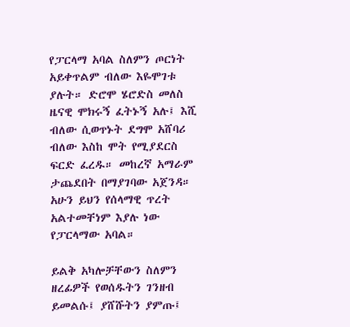የፓርላማ አባል ስለምን ጦርነት አይቀጥልም ብለው እዬሞገቱ ያሉት። ድሮሞ ሄሮድስ መለስ ዜናዊ ሞክሩኝ ፈትኑኝ አሉ፤ እሺ ብለው ሲወጥኑት ደግሞ አሸባሪ ብለው እስከ ሞት የሚያደርስ ፍርድ ፈረዱ። መከረኛ አማራም ታጨደበት በማያገባው አጀንዳ። አሁን ይህን የሰላማዊ ጥረት አልተመቸነም እያሉ ነው የፓርላማው አባል።

ይልቅ አካሎቻቸውን ስለምን ዘረፊዎች የወሰዱትን ገንዘብ ይመልሱ፤ ያሸሹትን ያምጡ፤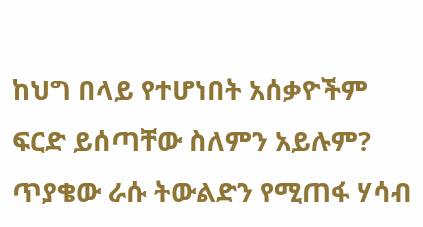ከህግ በላይ የተሆነበት አሰቃዮችም ፍርድ ይሰጣቸው ስለምን አይሉም? ጥያቄው ራሱ ትውልድን የሚጠፋ ሃሳብ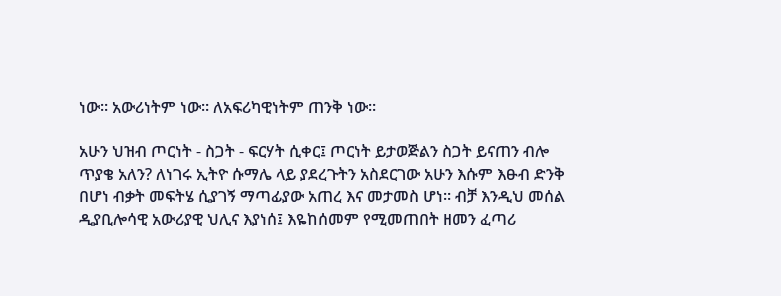ነው። አውሪነትም ነው። ለአፍሪካዊነትም ጠንቅ ነው።

አሁን ህዝብ ጦርነት - ስጋት - ፍርሃት ሲቀር፤ ጦርነት ይታወጅልን ስጋት ይናጠን ብሎ ጥያቄ አለን? ለነገሩ ኢትዮ ሱማሌ ላይ ያደረጉትን አስደርገው አሁን እሱም እፁብ ድንቅ በሆነ ብቃት መፍትሄ ሲያገኝ ማጣፊያው አጠረ እና መታመስ ሆነ። ብቻ እንዲህ መሰል ዲያቢሎሳዊ አውሪያዊ ህሊና እያነሰ፤ እዬከሰመም የሚመጠበት ዘመን ፈጣሪ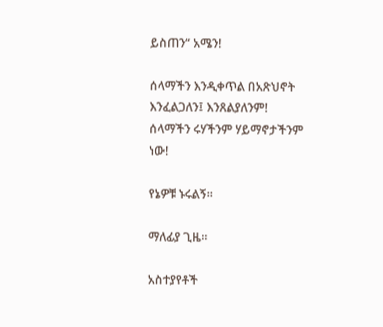ይስጠን“ አሜን!

ሰላማችን እንዲቀጥል በአጽህኖት እንፈልጋለን፤ እንጸልያለንም!
ሰላማችን ሩሃችንም ሃይማኖታችንም ነው!

የኔዎቹ ኑሩልኝ።

ማለፊያ ጊዜ።

አስተያየቶች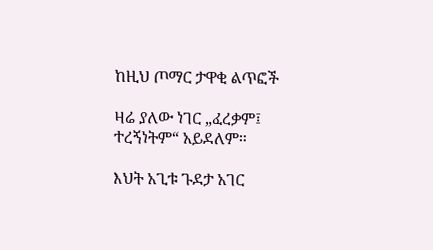ከዚህ ጦማር ታዋቂ ልጥፎች

ዛሬ ያለው ነገር „ፈረቃም፤ ተረኝነትም“ አይደለም።

እህት አጊቱ ጉደታ አገር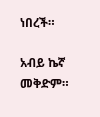ነበረች።

አብይ ኬኛ መቅድም።